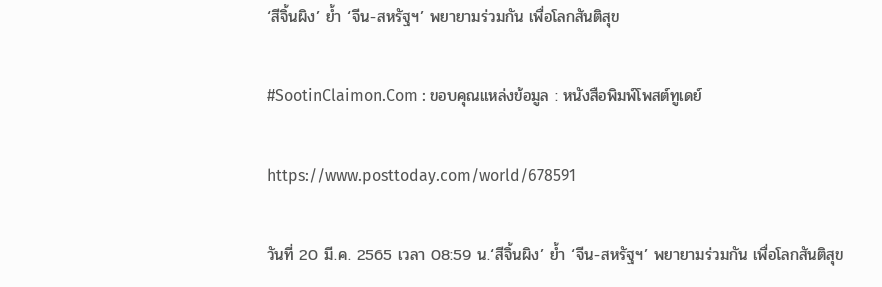‘สีจิ้นผิง’ ย้ำ ‘จีน-สหรัฐฯ’ พยายามร่วมกัน เพื่อโลกสันติสุข

#SootinClaimon.Com : ขอบคุณแหล่งข้อมูล : หนังสือพิมพ์โพสต์ทูเดย์

https://www.posttoday.com/world/678591

วันที่ 20 มี.ค. 2565 เวลา 08:59 น.‘สีจิ้นผิง’ ย้ำ ‘จีน-สหรัฐฯ’ พยายามร่วมกัน เพื่อโลกสันติสุข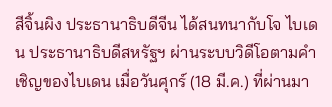สีจิ้นผิง ประธานาธิบดีจีน ได้สนทนากับโจ ไบเดน ประธานาธิบดีสหรัฐฯ ผ่านระบบวิดีโอตามคำเชิญของไบเดน เมื่อวันศุกร์ (18 มี.ค.) ที่ผ่านมา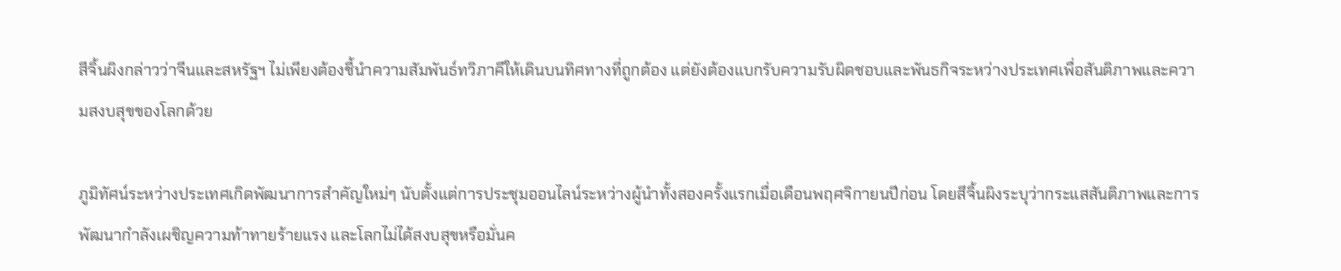สีจิ้นผิงกล่าวว่าจีนและสหรัฐฯ ไม่เพียงต้องชี้นำความสัมพันธ์ทวิภาคีให้เดินบนทิศทางที่ถูกต้อง แต่ยังต้องแบกรับความรับผิดชอบและพันธกิจระหว่างประเทศเพื่อสันติภาพและความสงบสุขของโลกด้วย

ภูมิทัศน์ระหว่างประเทศเกิดพัฒนาการสำคัญใหม่ๆ นับตั้งแต่การประชุมออนไลน์ระหว่างผู้นำทั้งสองครั้งแรกเมื่อเดือนพฤศจิกายนปีก่อน โดยสีจิ้นผิงระบุว่ากระแสสันติภาพและการพัฒนากำลังเผชิญความท้าทายร้ายแรง และโลกไม่ได้สงบสุขหรือมั่นค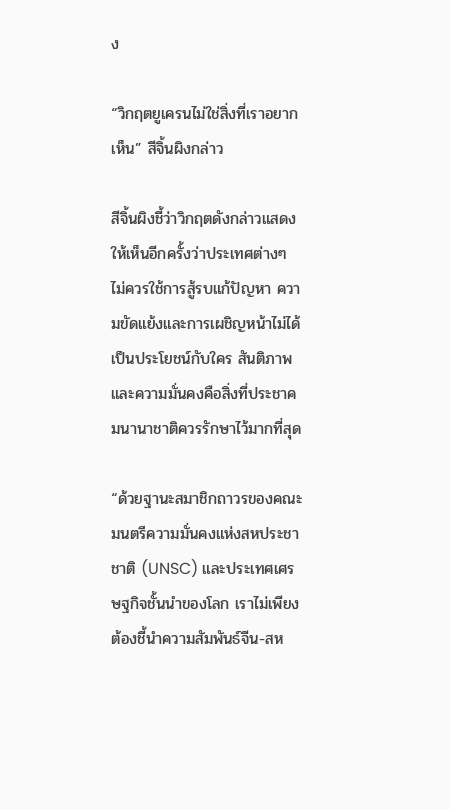ง

“วิกฤตยูเครนไม่ใช่สิ่งที่เราอยากเห็น” สีจิ้นผิงกล่าว

สีจิ้นผิงชี้ว่าวิกฤตดังกล่าวแสดงให้เห็นอีกครั้งว่าประเทศต่างๆ ไม่ควรใช้การสู้รบแก้ปัญหา ความขัดแย้งและการเผชิญหน้าไม่ได้เป็นประโยชน์กับใคร สันติภาพและความมั่นคงคือสิ่งที่ประชาคมนานาชาติควรรักษาไว้มากที่สุด

“ด้วยฐานะสมาชิกถาวรของคณะมนตรีความมั่นคงแห่งสหประชาชาติ (UNSC) และประเทศเศรษฐกิจชั้นนำของโลก เราไม่เพียงต้องชี้นำความสัมพันธ์จีน-สห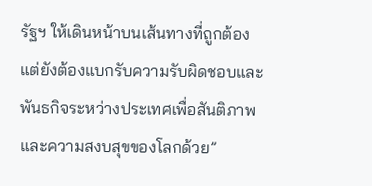รัฐฯ ให้เดินหน้าบนเส้นทางที่ถูกต้อง แต่ยังต้องแบกรับความรับผิดชอบและพันธกิจระหว่างประเทศเพื่อสันติภาพและความสงบสุขของโลกด้วย”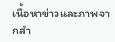เนื้อหาข่าวและภาพจากสำ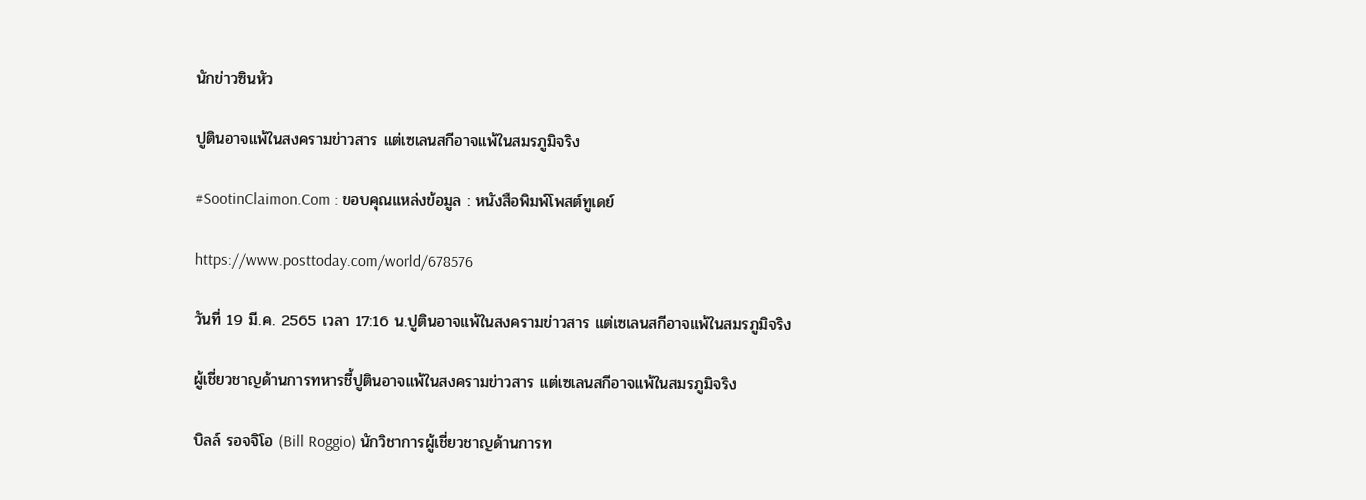นักข่าวซินหัว

ปูตินอาจแพ้ในสงครามข่าวสาร แต่เซเลนสกีอาจแพ้ในสมรภูมิจริง

#SootinClaimon.Com : ขอบคุณแหล่งข้อมูล : หนังสือพิมพ์โพสต์ทูเดย์

https://www.posttoday.com/world/678576

วันที่ 19 มี.ค. 2565 เวลา 17:16 น.ปูตินอาจแพ้ในสงครามข่าวสาร แต่เซเลนสกีอาจแพ้ในสมรภูมิจริง

ผู้เชี่ยวชาญด้านการทหารชี้ปูตินอาจแพ้ในสงครามข่าวสาร แต่เซเลนสกีอาจแพ้ในสมรภูมิจริง

บิลล์ รอจจิโอ (Bill Roggio) นักวิชาการผู้เชี่ยวชาญด้านการท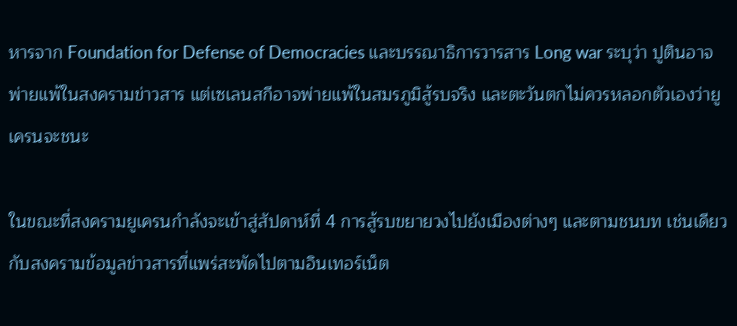หารจาก Foundation for Defense of Democracies และบรรณาธิการวารสาร Long war ระบุว่า ปูตินอาจพ่ายแพ้ในสงครามข่าวสาร แต่เซเลนสกีอาจพ่ายแพ้ในสมรภูมิสู้รบจริง และตะวันตกไม่ควรหลอกตัวเองว่ายูเครนจะชนะ

ในขณะที่สงครามยูเครนกำลังจะเข้าสู่สัปดาห์ที่ 4 การสู้รบขยายวงไปยังเมืองต่างๆ และตามชนบท เช่นเดียวกับสงครามข้อมูลข่าวสารที่แพร่สะพัดไปตามอินเทอร์เน็ต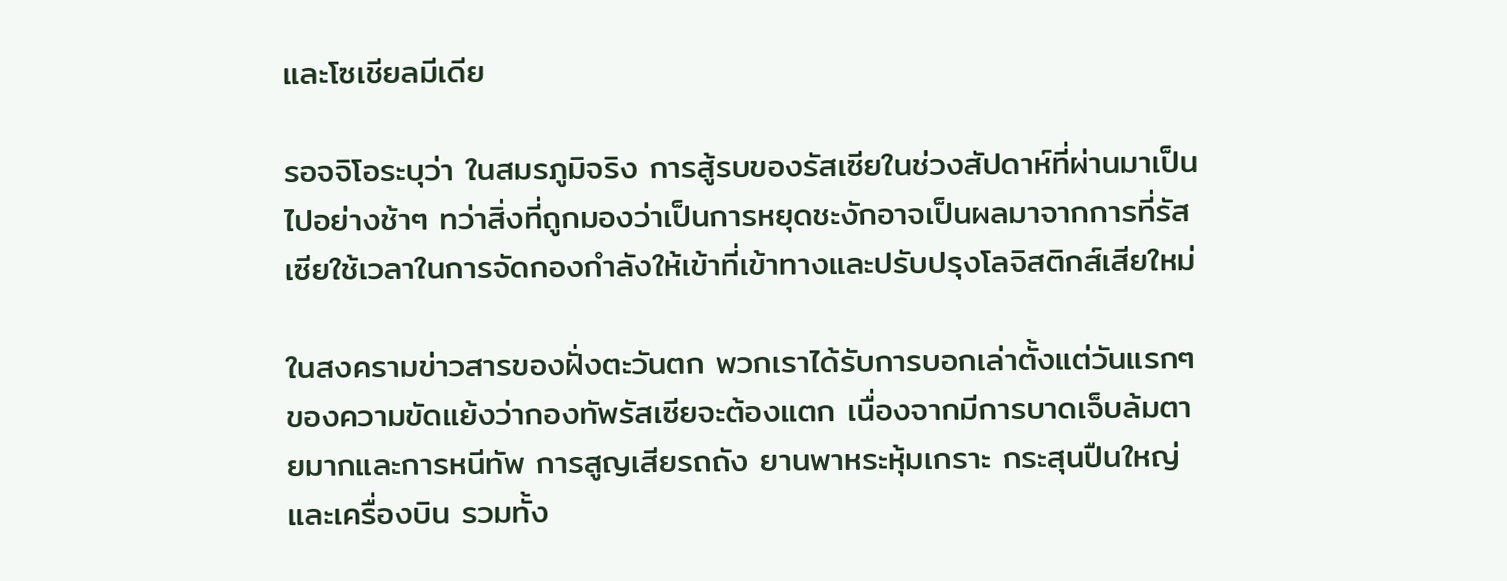และโซเชียลมีเดีย

รอจจิโอระบุว่า ในสมรภูมิจริง การสู้รบของรัสเซียในช่วงสัปดาห์ที่ผ่านมาเป็นไปอย่างช้าๆ ทว่าสิ่งที่ถูกมองว่าเป็นการหยุดชะงักอาจเป็นผลมาจากการที่รัสเซียใช้เวลาในการจัดกองกำลังให้เข้าที่เข้าทางและปรับปรุงโลจิสติกส์เสียใหม่

ในสงครามข่าวสารของฝั่งตะวันตก พวกเราได้รับการบอกเล่าตั้งแต่วันแรกๆ ของความขัดแย้งว่ากองทัพรัสเซียจะต้องแตก เนื่องจากมีการบาดเจ็บล้มตายมากและการหนีทัพ การสูญเสียรถถัง ยานพาหระหุ้มเกราะ กระสุนปืนใหญ่ และเครื่องบิน รวมทั้ง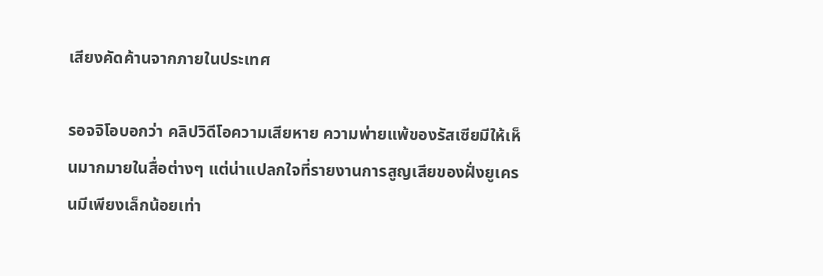เสียงคัดค้านจากภายในประเทศ

รอจจิโอบอกว่า คลิปวิดีโอความเสียหาย ความพ่ายแพ้ของรัสเซียมีให้เห็นมากมายในสื่อต่างๆ แต่น่าแปลกใจที่รายงานการสูญเสียของฝั่งยูเครนมีเพียงเล็กน้อยเท่า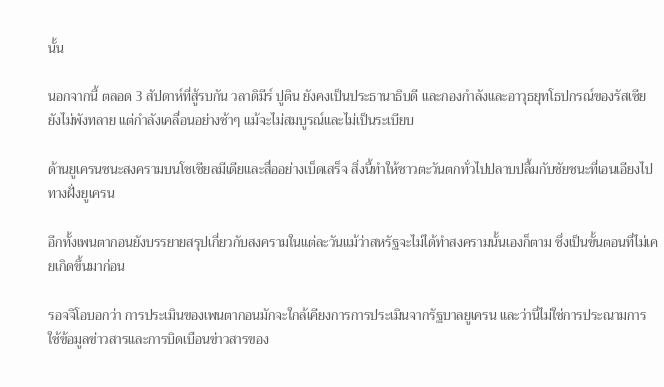นั้น

นอกจากนี้ ตลอด 3 สัปดาห์ที่สู้รบกัน วลาดิมีร์ ปูติน ยังคงเป็นประธานาธิบดี และกองกำลังและอาวุธยุทโธปกรณ์ของรัสเซียยังไม่พังทลาย แต่กำลังเคลื่อนอย่างช้าๆ แม้จะไม่สมบูรณ์และไม่เป็นระเบียบ

ด้านยูเครนชนะสงครามบนโซเชียลมีเดียและสื่ออย่างเบ็ดเสร็จ สิ่งนี้ทำให้ชาวตะวันตกทั่วไปปลาบปลื้มกับชัยชนะที่เอนเอียงไปทางฝั่งยูเครน

อีกทั้งเพนตากอนยังบรรยายสรุปเกี่ยวกับสงครามในแต่ละวันแม้ว่าสหรัฐจะไม่ได้ทำสงครามนั้นเองก็ตาม ซึ่งเป็นขั้นตอนที่ไม่เคยเกิดขึ้นมาก่อน

รอจจิโอบอกว่า การประเมินของเพนตากอนมักจะใกล้เคียงการการประเมินจากรัฐบาลยูเครน และว่านี่ไม่ใช่การประณามการใช้ข้อมูลข่าวสารและการบิดเบือนข่าวสารของ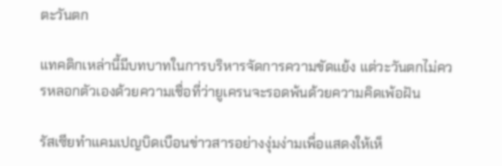ตะวันตก

แทคติกเหล่านี้มีบทบาทในการบริหารจัดการความขัดแย้ง แต่วะวันตกไม่ควรหลอกตัวเองด้วยความเชื่อที่ว่ายูเครนจะรอดพ้นด้วยความคิดเพ้อฝัน

รัสเซียทำแคมเปญบิดเบือนข่าวสารอย่างงุ่มง่ามเพื่อแสดงให้เห็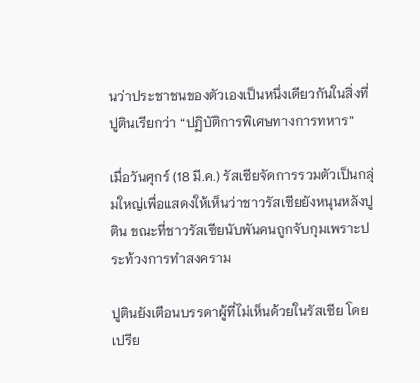นว่าประชาชนของตัวเองเป็นหนึ่งเดียวกันในสิ่งที่ปูตินเรียกว่า “ปฏิบัติการพิเศษทางการทหาร”

เมื่อวันศุกร์ (18 มี.ค.) รัสเซียจัดการรวมตัวเป็นกลุ่มใหญ่เพื่อแสดงให้เห็นว่าชาวรัสเซียยังหนุนหลังปูติน ขณะที่ชาวรัสเซียนับพันคนถูกจับกุมเพราะประท้วงการทำสงคราม

ปูตินยังเตือนบรรดาผู้ที่ไม่เห็นด้วยในรัสเซีย โดยเปรีย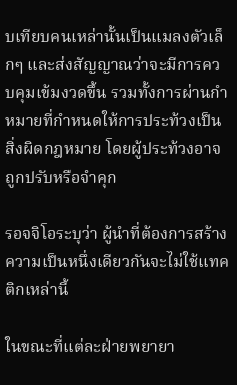บเทียบคนเหล่านั้นเป็นแมลงตัวเล็กๆ และส่งสัญญาณว่าจะมีการควบคุมเข้มงวดขึ้น รวมทั้งการผ่านกำหมายที่กำหนดให้การประท้วงเป็นสิ่งผิดกฎหมาย โดยผู้ประท้วงอาจถูกปรับหรือจำคุก

รอจจิโอระบุว่า ผู้นำที่ต้องการสร้างความเป็นหนึ่งเดียวกันจะไม่ใช้แทคติกเหล่านี้

ในขณะที่แต่ละฝ่ายพยายา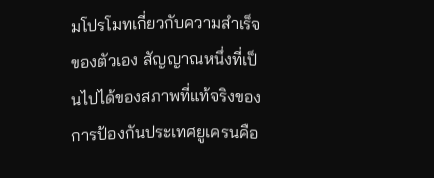มโปรโมทเกี่ยวกับความสำเร็จของตัวเอง สัญญาณหนึ่งที่เป็นไปได้ของสภาพที่แท้จริงของการป้องกันประเทศยูเครนคือ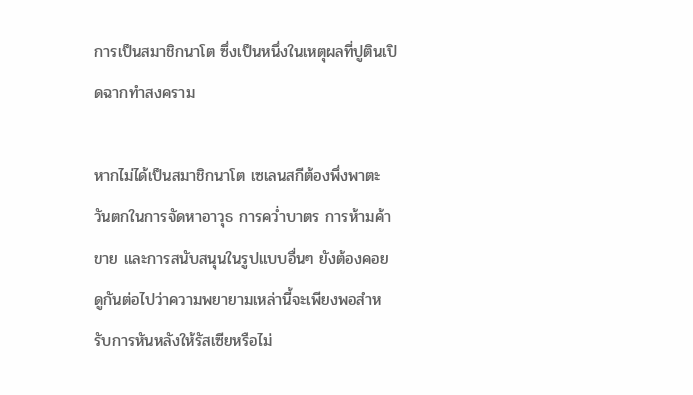การเป็นสมาชิกนาโต ซึ่งเป็นหนึ่งในเหตุผลที่ปูตินเปิดฉากทำสงคราม

หากไม่ได้เป็นสมาชิกนาโต เซเลนสกีต้องพึ่งพาตะวันตกในการจัดหาอาวุธ การคว่ำบาตร การห้ามค้าขาย และการสนับสนุนในรูปแบบอื่นๆ ยังต้องคอยดูกันต่อไปว่าความพยายามเหล่านี้จะเพียงพอสำหรับการหันหลังให้รัสเซียหรือไม่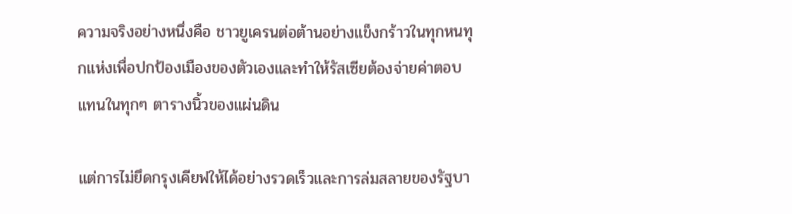ความจริงอย่างหนึ่งคือ ชาวยูเครนต่อต้านอย่างแข็งกร้าวในทุกหนทุกแห่งเพื่อปกป้องเมืองของตัวเองและทำให้รัสเซียต้องจ่ายค่าตอบแทนในทุกๆ ตารางนิ้วของแผ่นดิน

แต่การไม่ยึดกรุงเคียฟให้ได้อย่างรวดเร็วและการล่มสลายของรัฐบา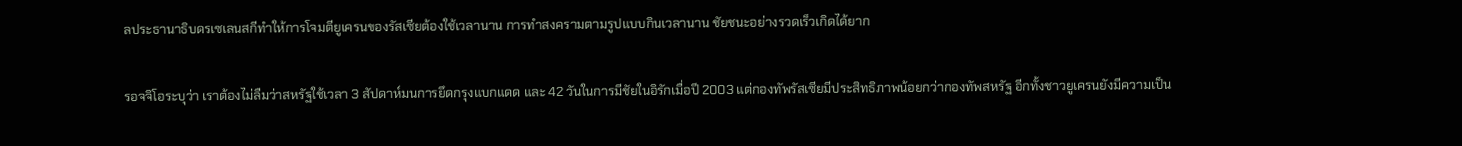ลประธานาธิบดรเซเลนสกีทำให้การโจมตียูเครนของรัสเซียต้องใช้เวลานาน การทำสงครามตามรูปแบบกินเวลานาน ชัยชนะอย่างรวดเร็วเกิดได้ยาก

รอจจิโอระบุว่า เราต้องไม่ลืมว่าสหรัฐใช้เวลา 3 สัปดาห์มนการยึดกรุงแบกแดด และ 42 วันในการมีชัยในอิรักเมื่อปี 2003 แต่กองทัพรัสเซียมีประสิทธิภาพน้อยกว่ากองทัพสหรัฐ อีกทั้งชาวยูเครนยังมีความเป็น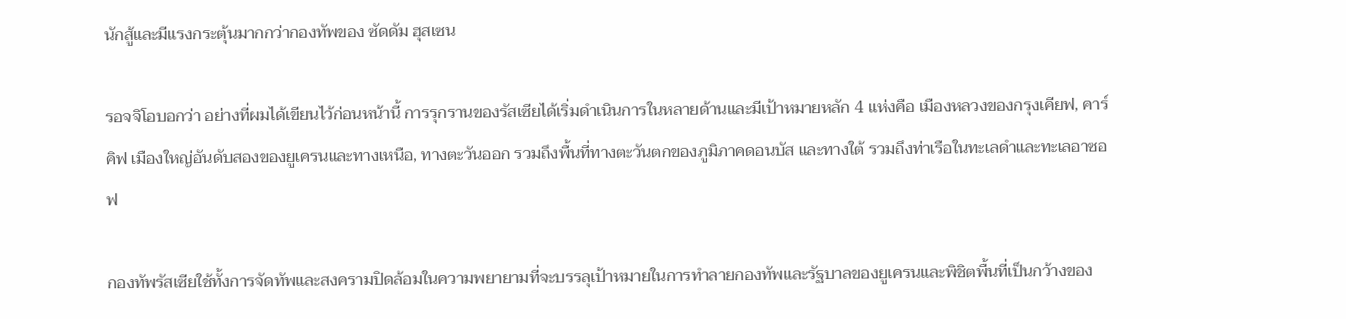นักสู้และมีแรงกระตุ้นมากกว่ากองทัพของ ซัดดัม ฮุสเซน

รอจจิโอบอกว่า อย่างที่ผมได้เขียนไว้ก่อนหน้านี้ การรุกรานของรัสเซียได้เริ่มดำเนินการในหลายด้านและมีเป้าหมายหลัก 4 แห่งคือ เมืองหลวงของกรุงเคียฟ, คาร์คิฟ เมืองใหญ่อันดับสองของยูเครนและทางเหนือ, ทางตะวันออก รวมถึงพื้นที่ทางตะวันตกของภูมิภาคดอนบัส และทางใต้ รวมถึงท่าเรือในทะเลดำและทะเลอาซอฟ

กองทัพรัสเซียใช้ทั้งการจัดทัพและสงครามปิดล้อมในความพยายามที่จะบรรลุเป้าหมายในการทำลายกองทัพและรัฐบาลของยูเครนและพิชิตพื้นที่เป็นกว้างของ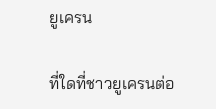ยูเครน

ที่ใดที่ชาวยูเครนต่อ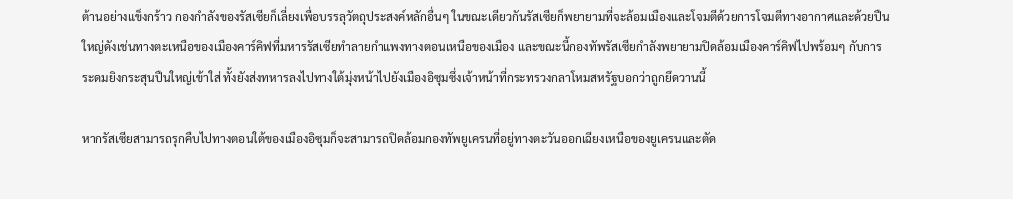ต้านอย่างแข็งกร้าว กองกำลังของรัสเซียก็เลี่ยงเพื่อบรรลุวัตถุประสงค์หลักอื่นๆ ในขณะเดียวกันรัสเซียก็พยายามที่จะล้อมเมืองและโจมตีด้วยการโจมตีทางอากาศและด้วยปืนใหญ่ดังเช่นทางตะเหนือของเมืองคาร์คิฟที่มหารรัสเซียทำลายกำแพงทางตอนเหนือของเมือง และขณะนี้กองทัพรัสเซียกำลังพยายามปิดล้อมเมืองคาร์คิฟไปพร้อมๆ กับการระดมยิงกระสุนปืนใหญ่เข้าใส่ ทั้งยังส่งทหารลงไปทางใต้มุ่งหน้าไปยังเมืองอิซุมซึ่งเจ้าหน้าที่กระทรวงกลาโหมสหรัฐบอกว่าถูกยึดวานนี้

หากรัสเซียสามารถรุกคืบไปทางตอนใต้ของเมืองอิซุมก็จะสามารถปิดล้อมกองทัพยูเครนที่อยู่ทางตะวันออกเฉียงเหนือของยูเครนและตัด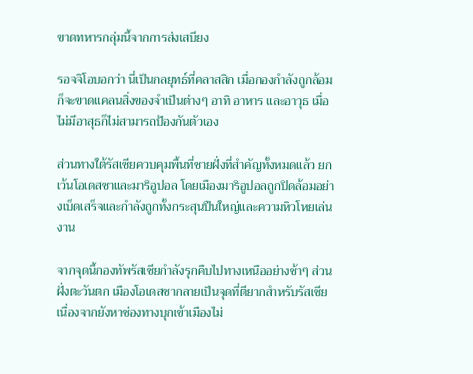ขาดทหารกลุ่มนี้จากการส่งเสบียง

รอจจิโอบอกว่า นี่เป็นกลยุทธ์ที่คลาสสิก เมื่อกองกำลังถูกล้อมก็จะขาดแคลนสิ่งของจำเป็นต่างๆ อาทิ อาหาร และอาวุธ เมื่อไม่มีอาสุธก็ไม่สามารถป้องกันตัวเอง

ส่วนทางใต้รัสเซียควบคุมพื้นที่ชายฝั่งที่สำคัญทั้งหมดแล้ว ยกเว้นโอเดสซาและมาริอูปอล โดยเมืองมาริอูปอลถูกปิดล้อมอย่างเบ็ดเสร็จและกำลังถูกทั้งกระสุนปืนใหญ่และความหิวโหยเล่นงาน

จากจุดนี้กองทัพรัสเซียกำลังรุกคืบไปทางเหนืออย่างช้าๆ ส่วนฝั่งตะวันตก เมืองโอเดสซากลายเป็นจุดที่ตียากสำหรับรัสเซียเนื่องจากยังหาช่องทางบุกเข้าเมืองไม่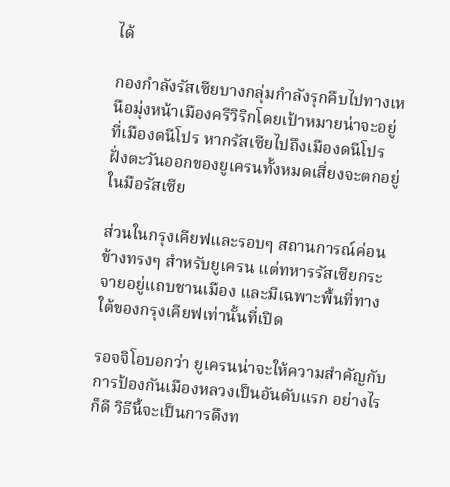ได้

กองกำลังรัสเซียบางกลุ่มกำลังรุกคืบไปทางเหนือมุ่งหน้าเมืองครีวิริกโดยเป้าหมายน่าจะอยู่ที่เมืองดนีโปร หากรัสเซียไปถึงเมืองดนีโปร ฝั่งตะวันออกของยูเครนทั้งหมดเสี่ยงจะตกอยู่ในมือรัสเซีย

ส่วนในกรุงเคียฟและรอบๆ สถานการณ์ค่อนข้างทรงๆ สำหรับยูเครน แต่ทหารรัสเซียกระจายอยู่แถบชานเมือง และมีเฉพาะพื้นที่ทางใต้ของกรุงเคียฟเท่านั้นที่เปิด

รอจจิโอบอกว่า ยูเครนน่าจะให้ความสำคัญกับการป้องกันเมืองหลวงเป็นอันดับแรก อย่างไรก็ดี วิธีนี้จะเป็นการดึงท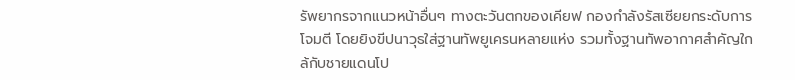รัพยากรจากแนวหน้าอื่นๆ ทางตะวันตกของเคียฟ กองกำลังรัสเซียยกระดับการโจมตี โดยยิงขีปนาวุธใส่ฐานทัพยูเครนหลายแห่ง รวมทั้งฐานทัพอากาศสำคัญใกล้กับชายแดนโป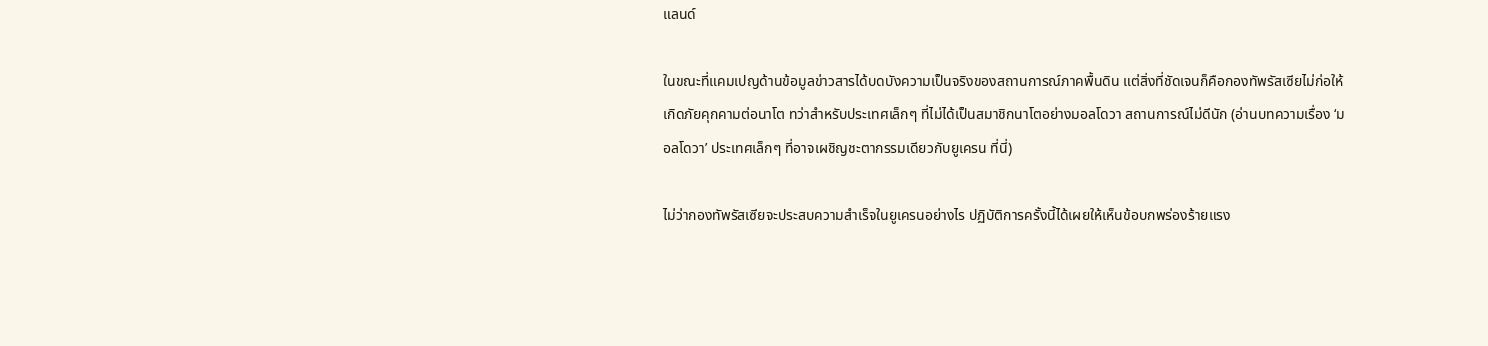แลนด์

ในขณะที่แคมเปญด้านข้อมูลข่าวสารได้บดบังความเป็นจริงของสถานการณ์ภาคพื้นดิน แต่สิ่งที่ชัดเจนก็คือกองทัพรัสเซียไม่ก่อให้เกิดภัยคุกคามต่อนาโต ทว่าสำหรับประเทศเล็กๆ ที่ไม่ได้เป็นสมาชิกนาโตอย่างมอลโดวา สถานการณ์ไม่ดีนัก (อ่านบทความเรื่อง ‘มอลโดวา’ ประเทศเล็กๆ ที่อาจเผชิญชะตากรรมเดียวกับยูเครน ที่นี่)

ไม่ว่ากองทัพรัสเซียจะประสบความสำเร็จในยูเครนอย่างไร ปฏิบัติการครั้งนี้ได้เผยให้เห็นข้อบกพร่องร้ายแรง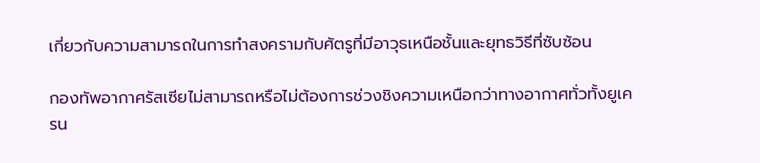เกี่ยวกับความสามารถในการทำสงครามกับศัตรูที่มีอาวุธเหนือชั้นและยุทธวิธีที่ซับซ้อน

กองทัพอากาศรัสเซียไม่สามารถหรือไม่ต้องการช่วงชิงความเหนือกว่าทางอากาศทั่วทั้งยูเครน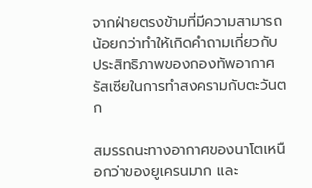จากฝ่ายตรงข้ามที่มีความสามารถน้อยกว่าทำให้เกิดคำถามเกี่ยวกับประสิทธิภาพของกองทัพอากาศรัสเซียในการทำสงครามกับตะวันตก

สมรรถนะทางอากาศของนาโตเหนือกว่าของยูเครนมาก และ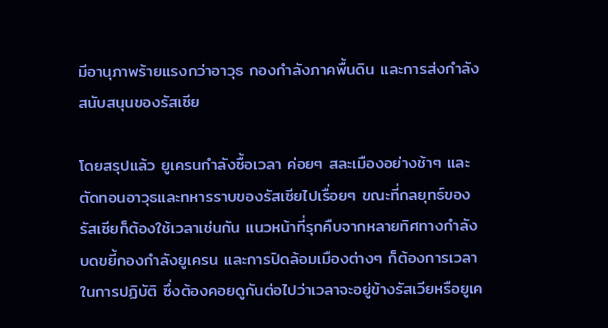มีอานุภาพร้ายแรงกว่าอาวุธ กองกำลังภาคพื้นดิน และการส่งกำลังสนับสนุนของรัสเซีย

โดยสรุปแล้ว ยูเครนกำลังซื้อเวลา ค่อยๆ สละเมืองอย่างช้าๆ และตัดทอนอาวุธและทหารราบของรัสเซียไปเรื่อยๆ ขณะที่กลยุทธ์ของรัสเซียก็ต้องใช้เวลาเช่นกัน แนวหน้าที่รุกคืบจากหลายทิศทางกำลังบดขยี้กองกำลังยูเครน และการปิดล้อมเมืองต่างๆ ก็ต้องการเวลาในการปฏิบัติ ซึ่งต้องคอยดูกันต่อไปว่าเวลาจะอยู่ข้างรัสเวียหรือยูเค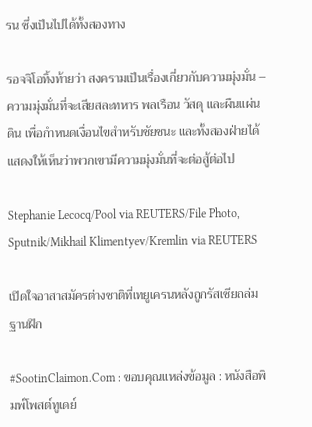รน ซึ่งเป็นไปได้ทั้งสองทาง

รอจจิโอทิ้งท้ายว่า สงครามเป็นเรื่องเกี่ยวกับความมุ่งมั่น – ความมุ่งมั่นที่จะเสียสละทหาร พลเรือน วัสดุ และผืนแผ่นดิน เพื่อกำหนดเงื่อนไขสำหรับชัยชนะ และทั้งสองฝ่ายได้แสดงให้เห็นว่าพวกเขามีความมุ่งมั่นที่จะต่อสู้ต่อไป

Stephanie Lecocq/Pool via REUTERS/File Photo, Sputnik/Mikhail Klimentyev/Kremlin via REUTERS

เปิดใจอาสาสมัครต่างชาติที่เทยูเครนหลังถูกรัสเซียถล่มฐานฝึก

#SootinClaimon.Com : ขอบคุณแหล่งข้อมูล : หนังสือพิมพ์โพสต์ทูเดย์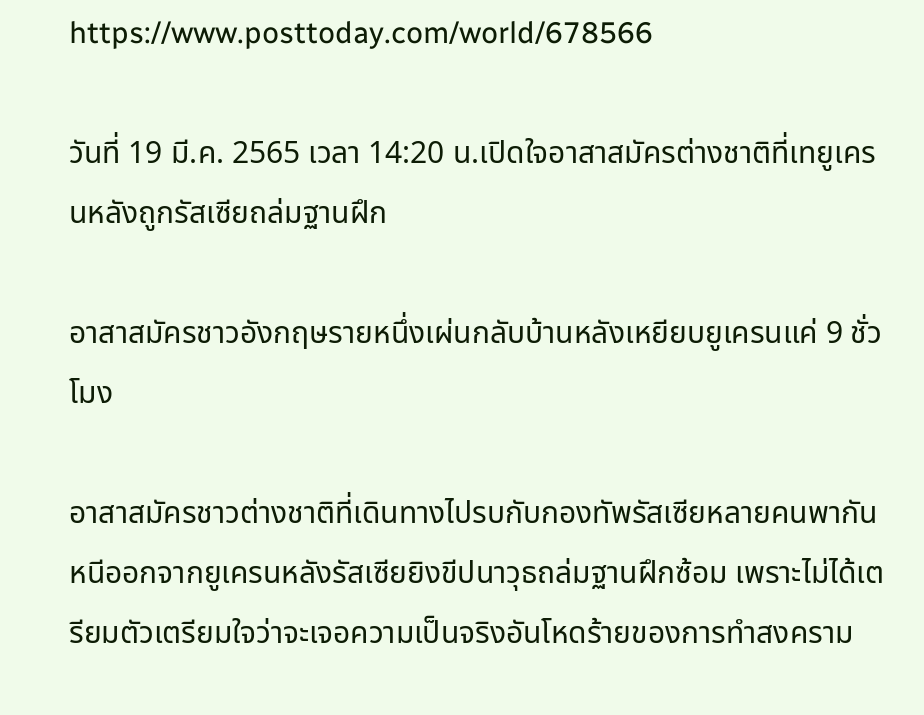https://www.posttoday.com/world/678566

วันที่ 19 มี.ค. 2565 เวลา 14:20 น.เปิดใจอาสาสมัครต่างชาติที่เทยูเครนหลังถูกรัสเซียถล่มฐานฝึก

อาสาสมัครชาวอังกฤษรายหนึ่งเผ่นกลับบ้านหลังเหยียบยูเครนแค่ 9 ชั่วโมง

อาสาสมัครชาวต่างชาติที่เดินทางไปรบกับกองทัพรัสเซียหลายคนพากันหนีออกจากยูเครนหลังรัสเซียยิงขีปนาวุธถล่มฐานฝึกซ้อม เพราะไม่ได้เตรียมตัวเตรียมใจว่าจะเจอความเป็นจริงอันโหดร้ายของการทำสงคราม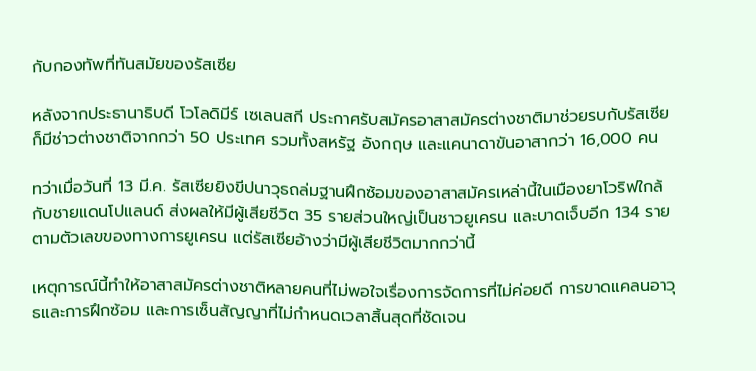กับกองทัพที่ทันสมัยของรัสเซีย

หลังจากประธานาธิบดี โวโลดิมีร์ เซเลนสกี ประกาศรับสมัครอาสาสมัครต่างชาติมาช่วยรบกับรัสเซียก็มีช่าวต่างชาติจากกว่า 50 ประเทศ รวมทั้งสหรัฐ อังกฤษ และแคนาดาขันอาสากว่า 16,000 คน

ทว่าเมื่อวันที่ 13 มี.ค. รัสเซียยิงขีปนาวุธถล่มฐานฝึกซ้อมของอาสาสมัครเหล่านี้ในเมืองยาโวริฟใกล้กับชายแดนโปแลนด์ ส่งผลให้มีผู้เสียชีวิต 35 รายส่วนใหญ่เป็นชาวยูเครน และบาดเจ็บอีก 134 รายตามตัวเลขของทางการยูเครน แต่รัสเซียอ้างว่ามีผู้เสียชีวิตมากกว่านี้

เหตุการณ์นี้ทำให้อาสาสมัครต่างชาติหลายคนที่ไม่พอใจเรื่องการจัดการที่ไม่ค่อยดี การขาดแคลนอาวุธและการฝึกซ้อม และการเซ็นสัญญาที่ไม่กำหนดเวลาสิ้นสุดที่ชัดเจน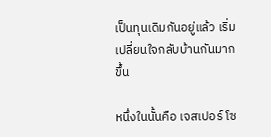เป็นทุนเดิมกันอยู่แล้ว เริ่มเปลี่ยนใจกลับบ้านกันมากขึ้น

หนึ่งในนั้นคือ เจสเปอร์ โซ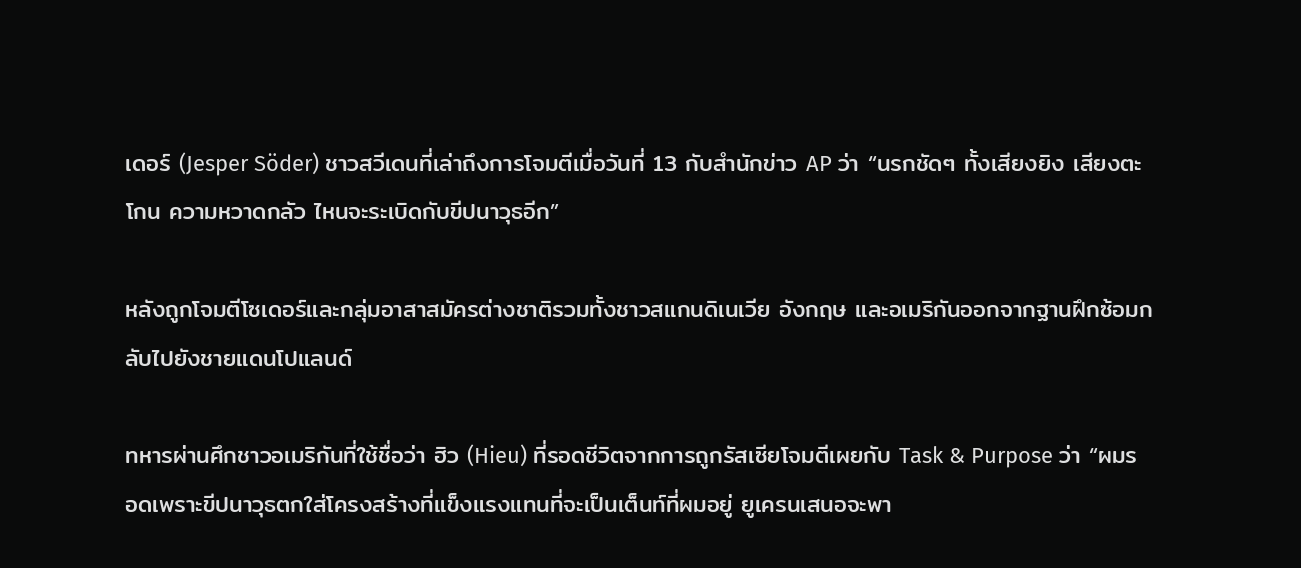เดอร์ (Jesper Söder) ชาวสวีเดนที่เล่าถึงการโจมตีเมื่อวันที่ 13 กับสำนักข่าว AP ว่า “นรกชัดๆ ทั้งเสียงยิง เสียงตะโกน ความหวาดกลัว ไหนจะระเบิดกับขีปนาวุธอีก”

หลังถูกโจมตีโซเดอร์และกลุ่มอาสาสมัครต่างชาติรวมทั้งชาวสแกนดิเนเวีย อังกฤษ และอเมริกันออกจากฐานฝึกซ้อมกลับไปยังชายแดนโปแลนด์

ทหารผ่านศึกชาวอเมริกันที่ใช้ชื่อว่า ฮิว (Hieu) ที่รอดชีวิตจากการถูกรัสเซียโจมตีเผยกับ Task & Purpose ว่า “ผมรอดเพราะขีปนาวุธตกใส่โครงสร้างที่แข็งแรงแทนที่จะเป็นเต็นท์ที่ผมอยู่ ยูเครนเสนอจะพา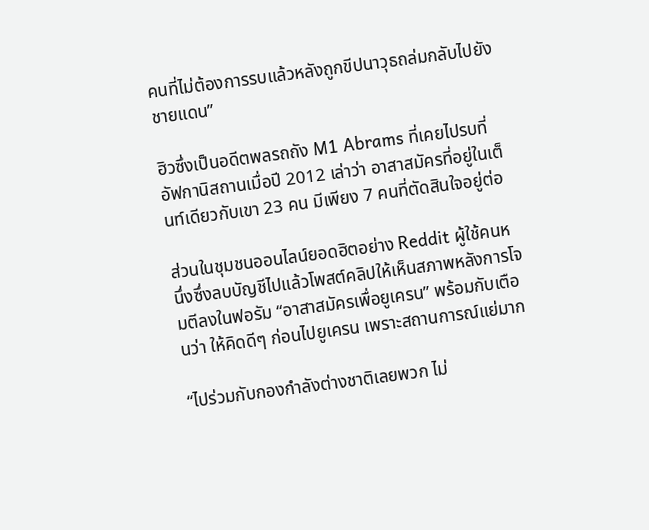คนที่ไม่ต้องการรบแล้วหลังถูกขีปนาวุธถล่มกลับไปยังชายแดน”

ฮิวซึ่งเป็นอดีตพลรถถัง M1 Abrams ที่เคยไปรบที่อัฟกานิสถานเมื่อปี 2012 เล่าว่า อาสาสมัครที่อยู่ในเต็นท์เดียวกับเขา 23 คน มีเพียง 7 คนที่ตัดสินใจอยู่ต่อ

ส่วนในชุมชนออนไลน์ยอดฮิตอย่าง Reddit ผู้ใช้คนหนึ่งซึ่งลบบัญชีไปแล้วโพสต์คลิปให้เห็นสภาพหลังการโจมตีลงในฟอรัม “อาสาสมัครเพื่อยูเครน” พร้อมกับเตือนว่า ให้คิดดีๆ ก่อนไปยูเครน เพราะสถานการณ์แย่มาก

“ไปร่วมกับกองกำลังต่างชาติเลยพวก ไม่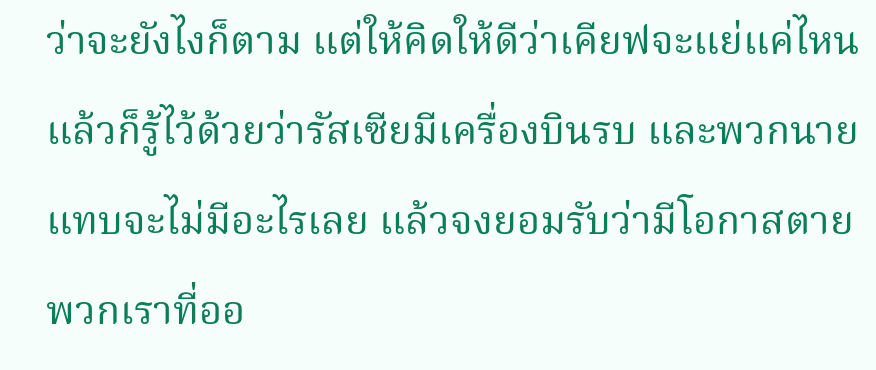ว่าจะยังไงก็ตาม แต่ให้คิดให้ดีว่าเคียฟจะแย่แค่ไหน แล้วก็รู้ไว้ด้วยว่ารัสเซียมีเครื่องบินรบ และพวกนายแทบจะไม่มีอะไรเลย แล้วจงยอมรับว่ามีโอกาสตาย พวกเราที่ออ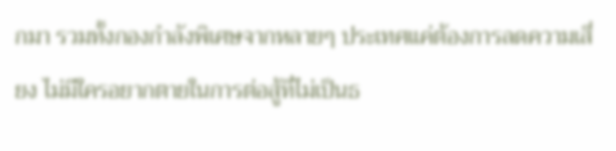กมา รวมทั้งกองกำลังพิเศษจากหลายๆ ประเทศแค่ต้องการลดความเสี่ยง ไม่มีใครอยากตายในการต่อสู้ที่ไม่เป็นธ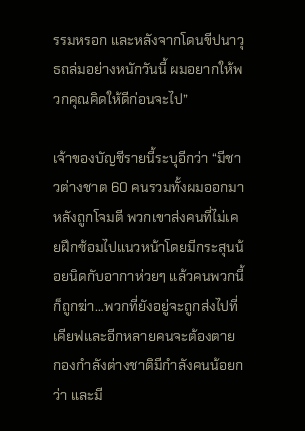รรมหรอก และหลังจากโดนขีปนาวุธถล่มอย่างหนักวันนี้ ผมอยากให้พวกคุณคิดให้ดีก่อนจะไป”

เจ้าของบัญชีรายนี้ระบุอีกว่า “มีชาวต่างชาต 60 คนรวมทั้งผมออกมาหลังถูกโจมตี พวกเขาส่งคนที่ไม่เคยฝึกซ้อมไปแนวหน้าโดยมีกระสุนน้อยนิดกับอากาห่วยๆ แล้วคนพวกนี้ก็ถูกฆ่า…พวกที่ยังอยู่จะถูกส่งไปที่เคียฟและอีกหลายคนจะต้องตาย กองกำลังต่างชาติมีกำลังคนน้อยกว่า และมี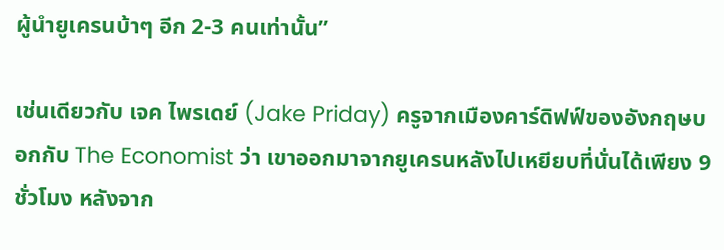ผู้นำยูเครนบ้าๆ อีก 2-3 คนเท่านั้น”

เช่นเดียวกับ เจค ไพรเดย์ (Jake Priday) ครูจากเมืองคาร์ดิฟฟ์ของอังกฤษบอกกับ The Economist ว่า เขาออกมาจากยูเครนหลังไปเหยียบที่นั่นได้เพียง 9 ชั่วโมง หลังจาก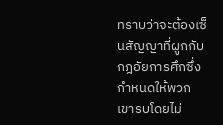ทราบว่าจะต้องเซ็นสัญญาที่ผูกกับกฎอัยการศึกซึ่งกำหนดให้พวกเขารบโดยไม่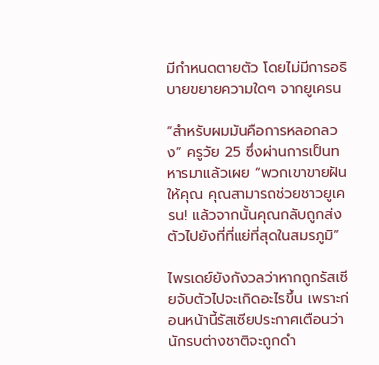มีกำหนดตายตัว โดยไม่มีการอธิบายขยายความใดๆ จากยูเครน

“สำหรับผมมันคือการหลอกลวง” ครูวัย 25 ซึ่งผ่านการเป็นทหารมาแล้วเผย “พวกเขาขายฝันให้คุณ คุณสามารถช่วยชาวยูเครน! แล้วจากนั้นคุณกลับถูกส่งตัวไปยังที่ที่แย่ที่สุดในสมรภูมิ”

ไพรเดย์ยังกังวลว่าหากถูกรัสเซียจับตัวไปจะเกิดอะไรขึ้น เพราะก่อนหน้านี้รัสเซียประกาศเตือนว่านักรบต่างชาติจะถูกดำ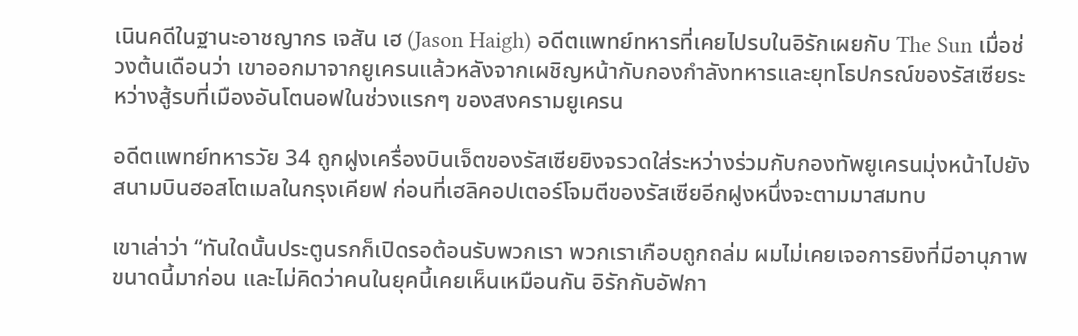เนินคดีในฐานะอาชญากร เจสัน เฮ (Jason Haigh) อดีตแพทย์ทหารที่เคยไปรบในอิรักเผยกับ The Sun เมื่อช่วงต้นเดือนว่า เขาออกมาจากยูเครนแล้วหลังจากเผชิญหน้ากับกองกำลังทหารและยุทโธปกรณ์ของรัสเซียระหว่างสู้รบที่เมืองอันโตนอฟในช่วงแรกๆ ของสงครามยูเครน

อดีตแพทย์ทหารวัย 34 ถูกฝูงเครื่องบินเจ็ตของรัสเซียยิงจรวดใส่ระหว่างร่วมกับกองทัพยูเครนมุ่งหน้าไปยังสนามบินฮอสโตเมลในกรุงเคียฟ ก่อนที่เฮลิคอปเตอร์โจมตีของรัสเซียอีกฝูงหนึ่งจะตามมาสมทบ

เขาเล่าว่า “ทันใดนั้นประตูนรกก็เปิดรอต้อนรับพวกเรา พวกเราเกือบถูกถล่ม ผมไม่เคยเจอการยิงที่มีอานุภาพขนาดนี้มาก่อน และไม่คิดว่าคนในยุคนี้เคยเห็นเหมือนกัน อิรักกับอัฟกา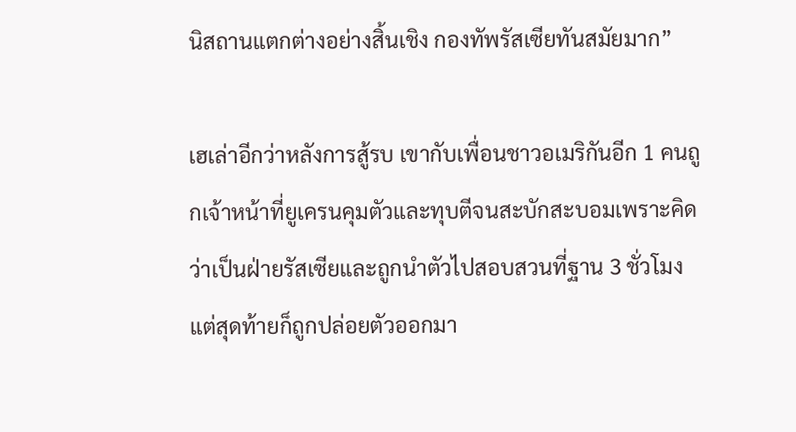นิสถานแตกต่างอย่างสิ้นเชิง กองทัพรัสเซียทันสมัยมาก”

เฮเล่าอีกว่าหลังการสู้รบ เขากับเพื่อนชาวอเมริกันอีก 1 คนถูกเจ้าหน้าที่ยูเครนคุมตัวและทุบตีจนสะบักสะบอมเพราะคิดว่าเป็นฝ่ายรัสเซียและถูกนำตัวไปสอบสวนที่ฐาน 3 ชั่วโมง แต่สุดท้ายก็ถูกปล่อยตัวออกมา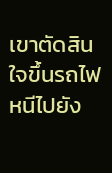เขาตัดสินใจขึ้นรถไฟหนีไปยัง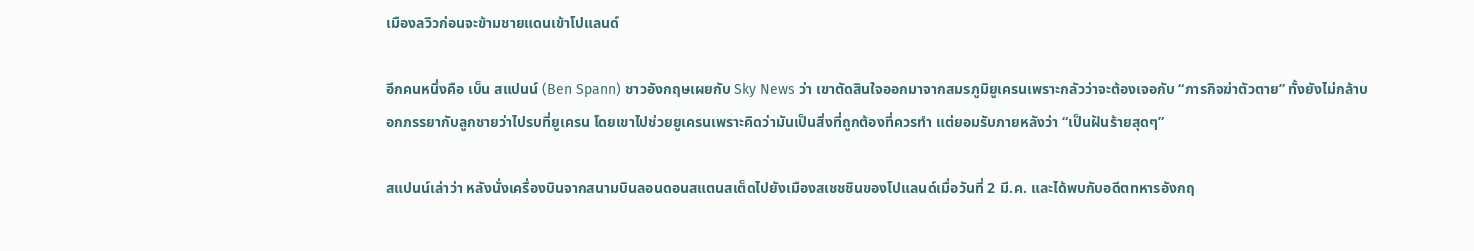เมืองลวิวก่อนจะข้ามชายแดนเข้าโปแลนด์

อีกคนหนึ่งคือ เบ็น สแปนน์ (Ben Spann) ชาวอังกฤษเผยกับ Sky News ว่า เขาตัดสินใจออกมาจากสมรภูมิยูเครนเพราะกลัวว่าจะต้องเจอกับ “ภารกิจฆ่าตัวตาย” ทั้งยังไม่กล้าบอกภรรยากับลูกชายว่าไปรบที่ยูเครน โดยเขาไปช่วยยูเครนเพราะคิดว่ามันเป็นสิ่งที่ถูกต้องที่ควรทำ แต่ยอมรับภายหลังว่า “เป็นฝันร้ายสุดๆ”

สแปนน์เล่าว่า หลังนั่งเครื่องบินจากสนามบินลอนดอนสแตนสเต็ดไปยังเมืองสเชชชินของโปแลนด์เมื่อวันที่ 2 มี.ค. และได้พบกับอดีตทหารอังกฤ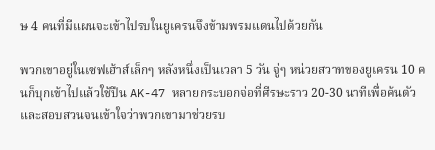ษ 4 คนที่มีแผนจะเข้าไปรบในยูเครนจึงข้ามพรมแดนไปด้วยกัน

พวกเขาอยู่ในเซฟเฮ้าส์เล็กๆ หลังหนึ่งเป็นเวลา 5 วัน จู่ๆ หน่วยสวาทของยูเครน 10 คนก็บุกเข้าไปแล้วใช้ปืน AK-47 หลายกระบอกจ่อที่ศีรษะราว 20-30 นาทีเพื่อค้นตัวและสอบสวนจนเข้าใจว่าพวกเขามาช่วยรบ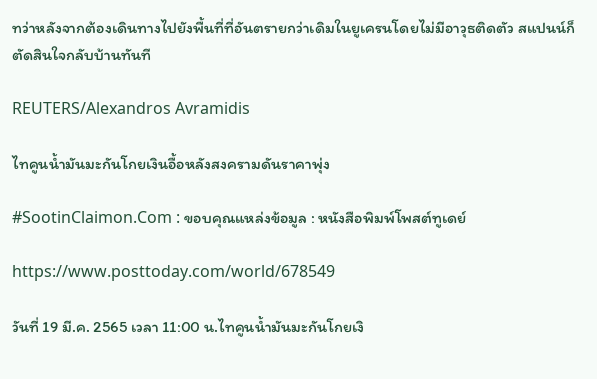ทว่าหลังจากต้องเดินทางไปยังพื้นที่ที่อันตรายกว่าเดิมในยูเครนโดยไม่มีอาวุธติดตัว สแปนน์ก็ตัดสินใจกลับบ้านทันที

REUTERS/Alexandros Avramidis

ไทคูนน้ำมันมะกันโกยเงินอื้อหลังสงครามดันราคาพุ่ง

#SootinClaimon.Com : ขอบคุณแหล่งข้อมูล : หนังสือพิมพ์โพสต์ทูเดย์

https://www.posttoday.com/world/678549

วันที่ 19 มี.ค. 2565 เวลา 11:00 น.ไทคูนน้ำมันมะกันโกยเงิ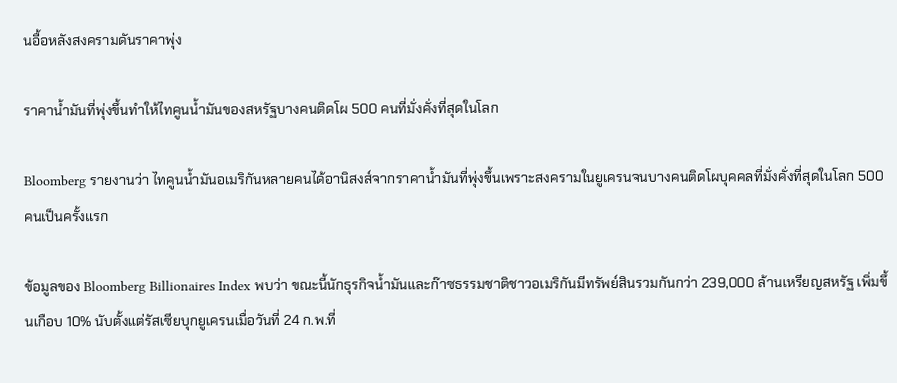นอื้อหลังสงครามดันราคาพุ่ง

ราคาน้ำมันที่พุ่งขึ้นทำให้ไทคูนน้ำมันของสหรัฐบางคนติดโผ 500 คนที่มั่งคั่งที่สุดในโลก

Bloomberg รายงานว่า ไทคูนน้ำมันอเมริกันหลายคนได้อานิสงส์จากราคาน้ำมันที่พุ่งขึ้นเพราะสงครามในยูเครนจนบางคนติดโผบุคคลที่มั่งคั่งที่สุดในโลก 500 คนเป็นครั้งแรก

ข้อมูลของ Bloomberg Billionaires Index พบว่า ขณะนี้นักธุรกิจน้ำมันและก๊าซธรรมชาติชาวอเมริกันมีทรัพย์สินรวมกันกว่า 239,000 ล้านเหรียญสหรัฐ เพิ่มขึ้นเกือบ 10% นับตั้งแต่รัสเซียบุกยูเครนเมื่อวันที่ 24 ก.พ.ที่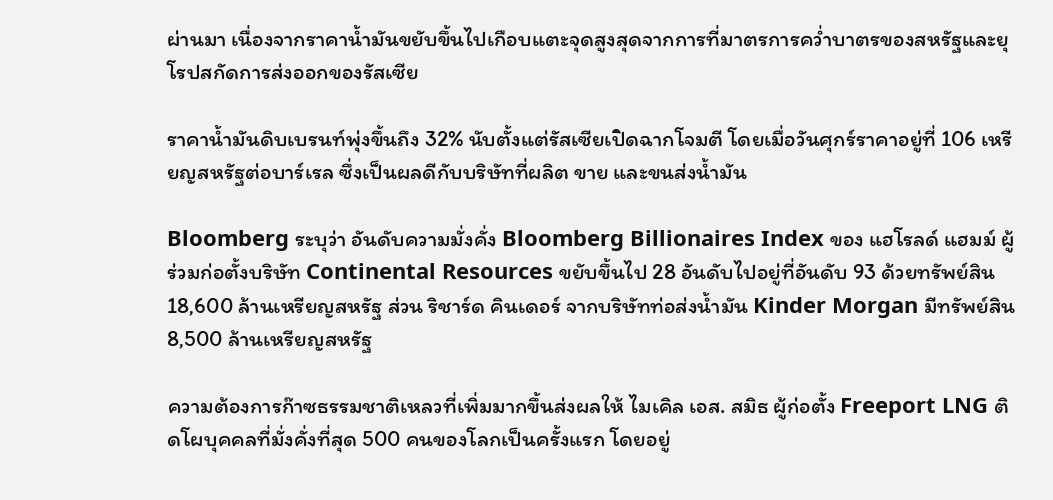ผ่านมา เนื่องจากราคาน้ำมันขยับขึ้นไปเกือบแตะจุดสูงสุดจากการที่มาตรการคว่ำบาตรของสหรัฐและยุโรปสกัดการส่งออกของรัสเซีย

ราคาน้ำมันดิบเบรนท์พุ่งขึ้นถึง 32% นับตั้งแต่รัสเซียเปิดฉากโจมตี โดยเมื่อวันศุกร์ราคาอยู่ที่ 106 เหรียญสหรัฐต่อบาร์เรล ซึ่งเป็นผลดีกับบริษัทที่ผลิต ขาย และขนส่งน้ำมัน

Bloomberg ระบุว่า อันดับความมั่งคั่ง Bloomberg Billionaires Index ของ แฮโรลด์ แฮมม์ ผู้ร่วมก่อตั้งบริษัท Continental Resources ขยับขึ้นไป 28 อันดับไปอยู่ที่อันดับ 93 ด้วยทรัพย์สิน 18,600 ล้านเหรียญสหรัฐ ส่วน ริชาร์ด คินเดอร์ จากบริษัทท่อส่งน้ำมัน Kinder Morgan มีทรัพย์สิน 8,500 ล้านเหรียญสหรัฐ

ความต้องการก๊าซธรรมชาติเหลวที่เพิ่มมากขึ้นส่งผลให้ ไมเคิล เอส. สมิธ ผู้ก่อตั้ง Freeport LNG ติดโผบุคคลที่มั่งคั่งที่สุด 500 คนของโลกเป็นครั้งแรก โดยอยู่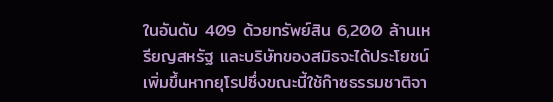ในอันดับ 409 ด้วยทรัพย์สิน 6,200 ล้านเหรียญสหรัฐ และบริษัทของสมิธจะได้ประโยชน์เพิ่มขึ้นหากยุโรปซึ่งขณะนี้ใช้ก๊าซธรรมชาติจา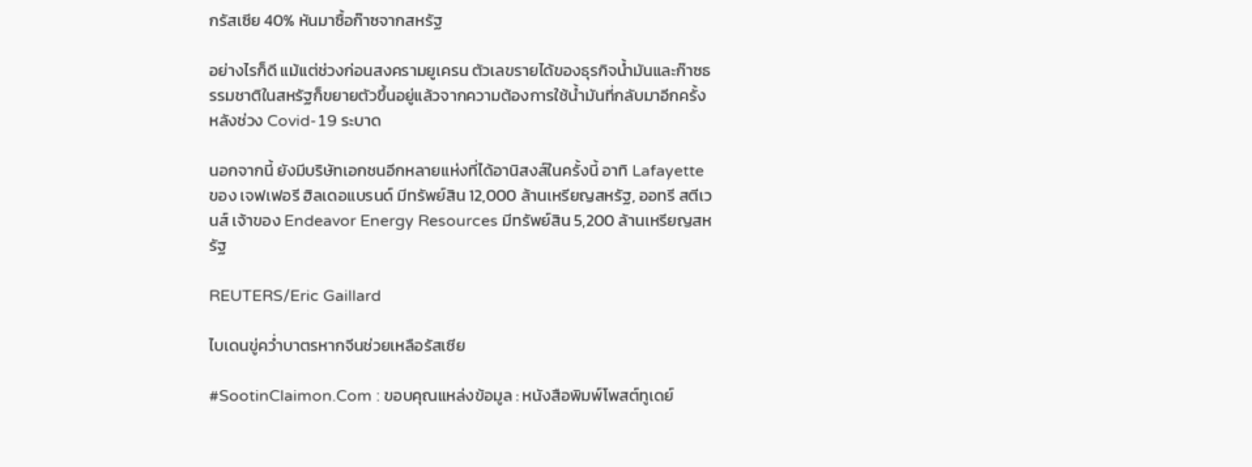กรัสเซีย 40% หันมาซื้อก๊าซจากสหรัฐ

อย่างไรก็ดี แม้แต่ช่วงก่อนสงครามยูเครน ตัวเลขรายได้ของธุรกิจน้ำมันและก๊าซธรรมชาติในสหรัฐก็ขยายตัวขึ้นอยู่แล้วจากความต้องการใช้น้ำมันที่กลับมาอีกครั้งหลังช่วง Covid-19 ระบาด

นอกจากนี้ ยังมีบริษัทเอกชนอีกหลายแห่งที่ได้อานิสงส์ในครั้งนี้ อาทิ Lafayette ของ เจฟเฟอรี ฮิลเดอแบรนด์ มีทรัพย์สิน 12,000 ล้านเหรียญสหรัฐ, ออทรี สตีเวนส์ เจ้าของ Endeavor Energy Resources มีทรัพย์สิน 5,200 ล้านเหรียญสหรัฐ

REUTERS/Eric Gaillard

ไบเดนขู่คว่ำบาตรหากจีนช่วยเหลือรัสเซีย

#SootinClaimon.Com : ขอบคุณแหล่งข้อมูล : หนังสือพิมพ์โพสต์ทูเดย์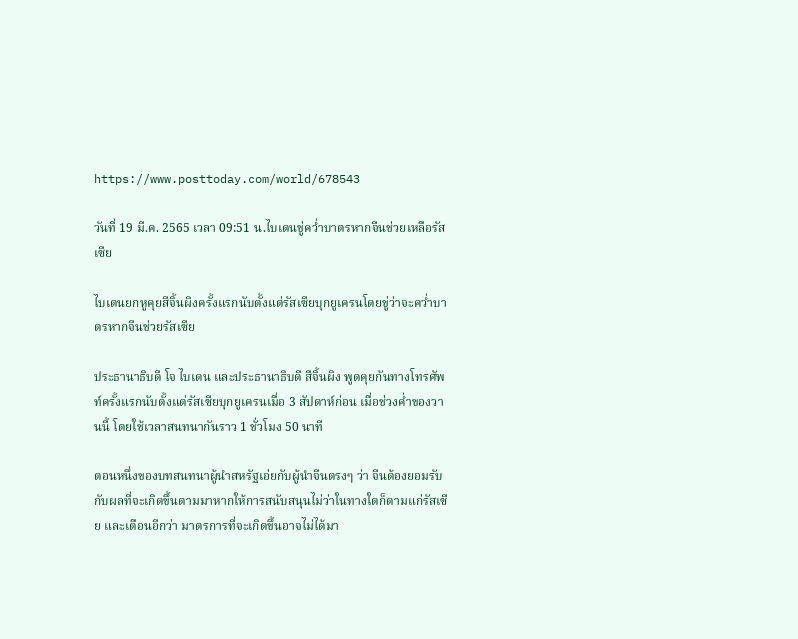https://www.posttoday.com/world/678543

วันที่ 19 มี.ค. 2565 เวลา 09:51 น.ไบเดนขู่คว่ำบาตรหากจีนช่วยเหลือรัสเซีย

ไบเดนยกหูคุยสีจิ้นผิงครั้งแรกนับตั้งแต่รัสเซียบุกยูเครนโดยขู่ว่าจะคว่ำบาตรหากจีนช่วยรัสเซีย

ประธานาธิบดี โจ ไบเดน และประธานาธิบดี สีจิ้นผิง พูดคุยกันทางโทรศัพท์ครั้งแรกนับตั้งแต่รัสเซียบุกยูเครนเมื่อ 3 สัปดาห์ก่อน เมื่อช่วงค่ำของวานนี้ โดยใช้เวลาสนทนากันราว 1 ชั่วโมง 50 นาที

ตอนหนึ่งของบทสนทนาผู้นำสหรัฐเอ่ยกับผู้นำจีนตรงๆ ว่า จีนต้องยอมรับกับผลที่จะเกิดขึ้นตามมาหากให้การสนับสนุนไม่ว่าในทางใดก็ตามแก่รัสเซีย และเตือนอีกว่า มาตรการที่จะเกิดขึ้นอาจไม่ได้มา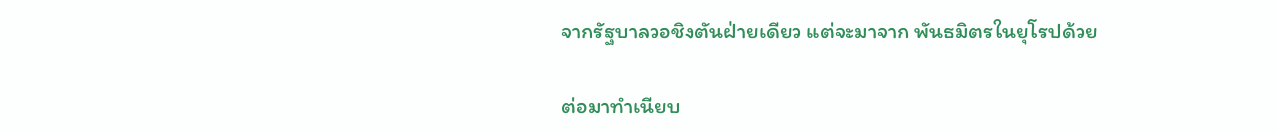จากรัฐบาลวอชิงตันฝ่ายเดียว แต่จะมาจาก พันธมิตรในยุโรปด้วย

ต่อมาทำเนียบ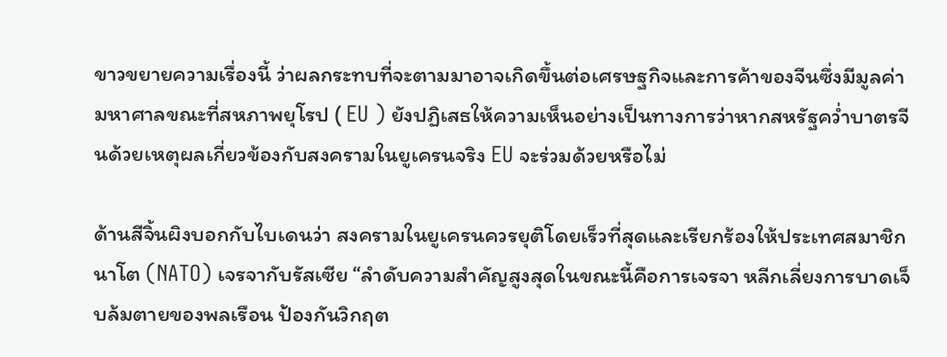ขาวขยายความเรื่องนี้ ว่าผลกระทบที่จะตามมาอาจเกิดขึ้นต่อเศรษฐกิจและการค้าของจีนซึ่งมีมูลค่ามหาศาลขณะที่สหภาพยุโรป ( EU ) ยังปฏิเสธให้ความเห็นอย่างเป็นทางการว่าหากสหรัฐคว่ำบาตรจีนด้วยเหตุผลเกี่ยวข้องกับสงครามในยูเครนจริง EU จะร่วมด้วยหรือไม่

ด้านสีจิ้นผิงบอกกับไบเดนว่า สงครามในยูเครนควรยุติโดยเร็วที่สุดและเรียกร้องให้ประเทศสมาชิกนาโต (NATO) เจรจากับรัสเซีย “ลำดับความสำคัญสูงสุดในขณะนี้คือการเจรจา หลีกเลี่ยงการบาดเจ็บล้มตายของพลเรือน ป้องกันวิกฤต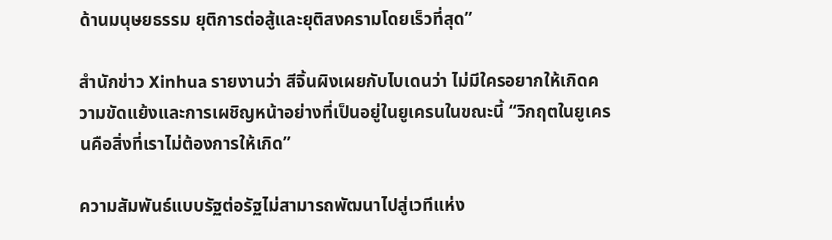ด้านมนุษยธรรม ยุติการต่อสู้และยุติสงครามโดยเร็วที่สุด”

สำนักข่าว Xinhua รายงานว่า สีจิ้นผิงเผยกับไบเดนว่า ไม่มีใครอยากให้เกิดความขัดแย้งและการเผชิญหน้าอย่างที่เป็นอยู่ในยูเครนในขณะนี้ “วิกฤตในยูเครนคือสิ่งที่เราไม่ต้องการให้เกิด”

ความสัมพันธ์แบบรัฐต่อรัฐไม่สามารถพัฒนาไปสู่เวทีแห่ง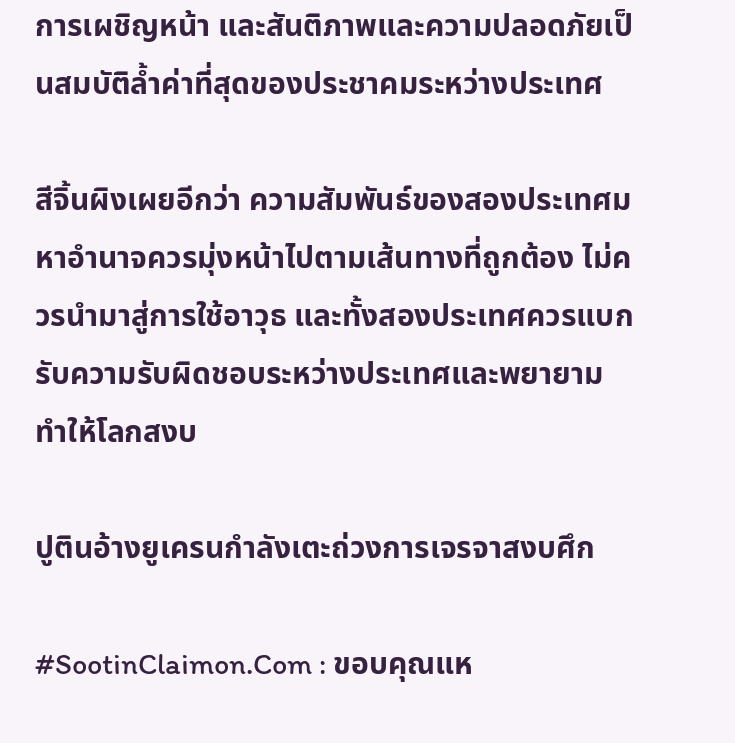การเผชิญหน้า และสันติภาพและความปลอดภัยเป็นสมบัติล้ำค่าที่สุดของประชาคมระหว่างประเทศ

สีจิ้นผิงเผยอีกว่า ความสัมพันธ์ของสองประเทศมหาอำนาจควรมุ่งหน้าไปตามเส้นทางที่ถูกต้อง ไม่ควรนำมาสู่การใช้อาวุธ และทั้งสองประเทศควรแบกรับความรับผิดชอบระหว่างประเทศและพยายามทำให้โลกสงบ

ปูตินอ้างยูเครนกำลังเตะถ่วงการเจรจาสงบศึก

#SootinClaimon.Com : ขอบคุณแห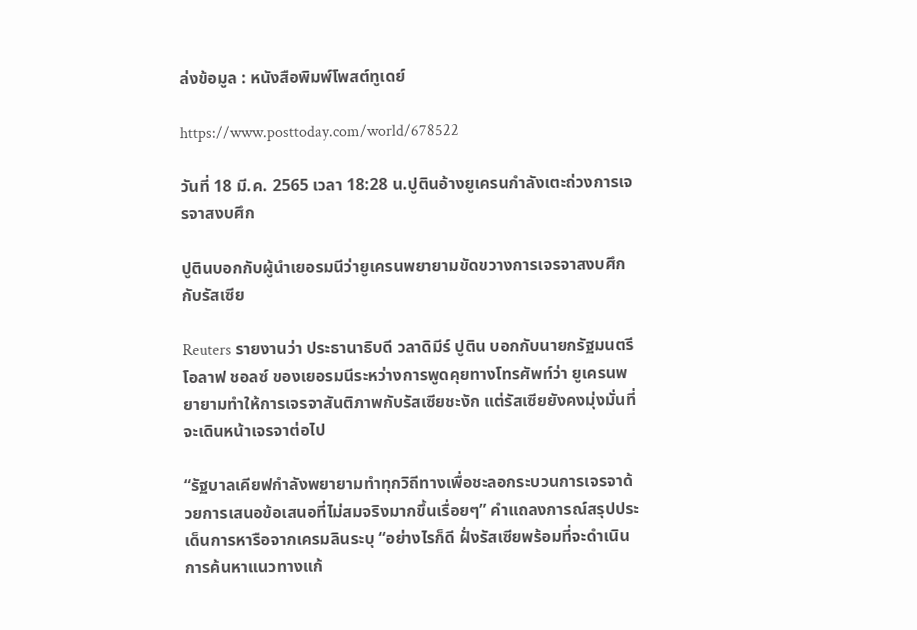ล่งข้อมูล : หนังสือพิมพ์โพสต์ทูเดย์

https://www.posttoday.com/world/678522

วันที่ 18 มี.ค. 2565 เวลา 18:28 น.ปูตินอ้างยูเครนกำลังเตะถ่วงการเจรจาสงบศึก

ปูตินบอกกับผู้นำเยอรมนีว่ายูเครนพยายามขัดขวางการเจรจาสงบศึกกับรัสเซีย

Reuters รายงานว่า ประธานาธิบดี วลาดิมีร์ ปูติน บอกกับนายกรัฐมนตรี โอลาฟ ชอลซ์ ของเยอรมนีระหว่างการพูดคุยทางโทรศัพท์ว่า ยูเครนพยายามทำให้การเจรจาสันติภาพกับรัสเซียชะงัก แต่รัสเซียยังคงมุ่งมั่นที่จะเดินหน้าเจรจาต่อไป

“รัฐบาลเคียฟกำลังพยายามทำทุกวิถีทางเพื่อชะลอกระบวนการเจรจาด้วยการเสนอข้อเสนอที่ไม่สมจริงมากขึ้นเรื่อยๆ” คำแถลงการณ์สรุปประเด็นการหารือจากเครมลินระบุ “อย่างไรก็ดี ฝั่งรัสเซียพร้อมที่จะดำเนินการค้นหาแนวทางแก้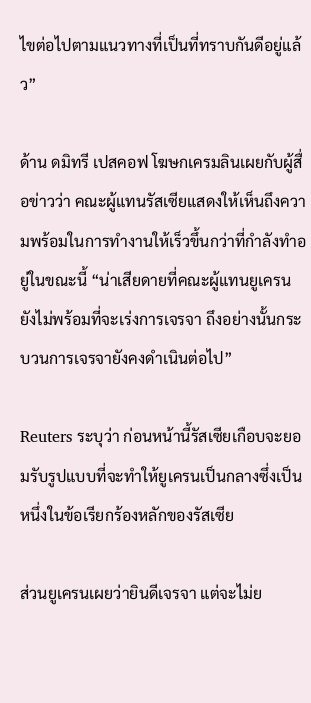ไขต่อไปตามแนวทางที่เป็นที่ทราบกันดีอยู่แล้ว”

ด้าน ดมิทรี เปสคอฟ โฆษกเครมลินเผยกับผู้สื่อข่าวว่า คณะผู้แทนรัสเซียแสดงให้เห็นถึงความพร้อมในการทำงานให้เร็วขึ้นกว่าที่กำลังทำอยู่ในขณะนี้ “น่าเสียดายที่คณะผู้แทนยูเครนยังไม่พร้อมที่จะเร่งการเจรจา ถึงอย่างนั้นกระบวนการเจรจายังคงดำเนินต่อไป”

Reuters ระบุว่า ก่อนหน้านี้รัสเซียเกือบจะยอมรับรูปแบบที่จะทำให้ยูเครนเป็นกลางซึ่งเป็นหนึ่งในข้อเรียกร้องหลักของรัสเซีย

ส่วนยูเครนเผยว่ายินดีเจรจา แต่จะไม่ย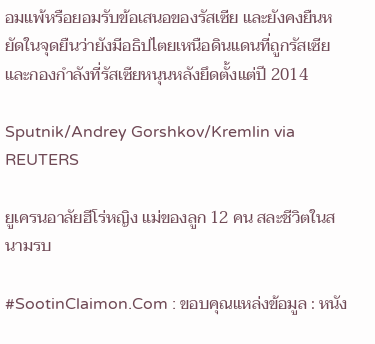อมแพ้หรือยอมรับข้อเสนอของรัสเซีย และยังคงยืนหยัดในจุดยืนว่ายังมีอธิปไตยเหนือดินแดนที่ถูกรัสเซียและกองกำลังที่รัสเซียหนุนหลังยึดตั้งแต่ปี 2014

Sputnik/Andrey Gorshkov/Kremlin via REUTERS

ยูเครนอาลัยฮีโร่หญิง แม่ของลูก 12 คน สละชีวิตในสนามรบ

#SootinClaimon.Com : ขอบคุณแหล่งข้อมูล : หนัง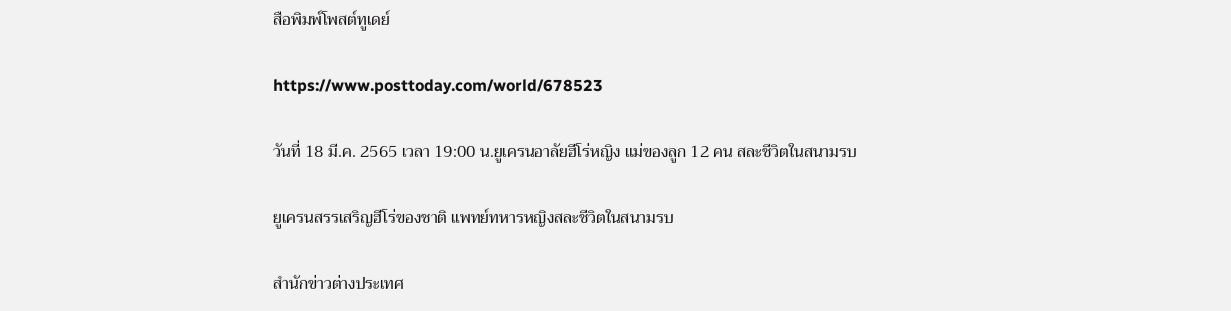สือพิมพ์โพสต์ทูเดย์

https://www.posttoday.com/world/678523

วันที่ 18 มี.ค. 2565 เวลา 19:00 น.ยูเครนอาลัยฮีโร่หญิง แม่ของลูก 12 คน สละชีวิตในสนามรบ

ยูเครนสรรเสริญฮีโร่ของชาติ แพทย์ทหารหญิงสละชีวิตในสนามรบ

สำนักข่าวต่างประเทศ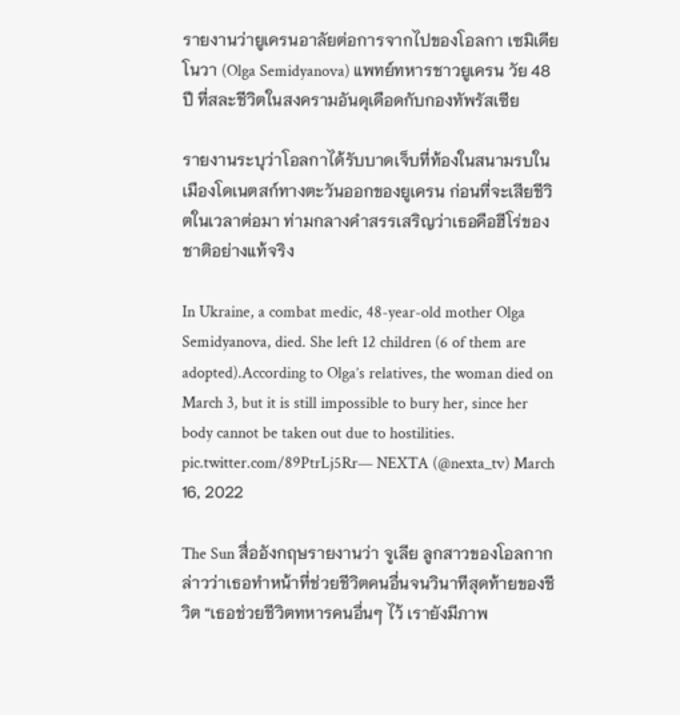รายงานว่ายูเครนอาลัยต่อการจากไปของโอลกา เซมิเดียโนวา (Olga Semidyanova) แพทย์ทหารชาวยูเครน วัย 48 ปี ที่สละชีวิตในสงครามอันดุเดือดกับกองทัพรัสเซีย

รายงานระบุว่าโอลกาได้รับบาดเจ็บที่ท้องในสนามรบในเมืองโดเนตสก์ทางตะวันออกของยูเครน ก่อนที่จะเสียชีวิตในเวลาต่อมา ท่ามกลางคำสรรเสริญว่าเธอคือฮีโร่ของชาติอย่างแท้จริง

In Ukraine, a combat medic, 48-year-old mother Olga Semidyanova, died. She left 12 children (6 of them are adopted).According to Olga’s relatives, the woman died on March 3, but it is still impossible to bury her, since her body cannot be taken out due to hostilities. pic.twitter.com/89PtrLj5Rr— NEXTA (@nexta_tv) March 16, 2022

The Sun สื่ออังกฤษรายงานว่า จูเลีย ลูกสาวของโอลกากล่าวว่าเธอทำหน้าที่ช่วยชีวิตคนอื่นจนวินาทีสุดท้ายของชีวิต “เธอช่วยชีวิตทหารคนอื่นๆ ไว้ เรายังมีภาพ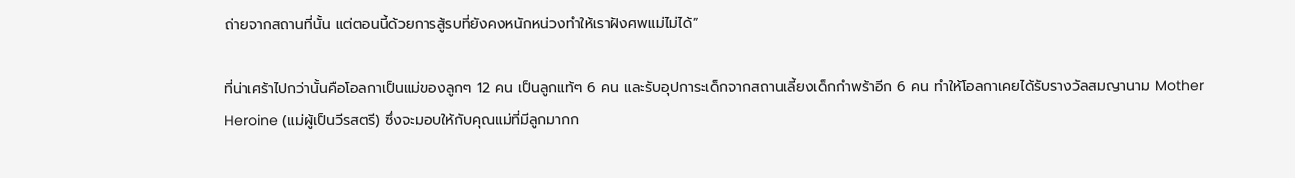ถ่ายจากสถานที่นั้น แต่ตอนนี้ด้วยการสู้รบที่ยังคงหนักหน่วงทำให้เราฝังศพแม่ไม่ได้”

ที่น่าเศร้าไปกว่านั้นคือโอลกาเป็นแม่ของลูกๆ 12 คน เป็นลูกแท้ๆ 6 คน และรับอุปการะเด็กจากสถานเลี้ยงเด็กกำพร้าอีก 6 คน ทำให้โอลกาเคยได้รับรางวัลสมญานาม Mother Heroine (แม่ผู้เป็นวีรสตรี) ซึ่งจะมอบให้กับคุณแม่ที่มีลูกมากก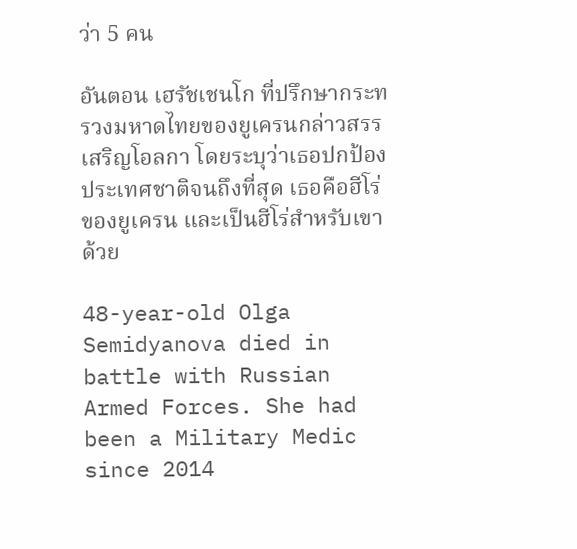ว่า 5 คน

อันตอน เฮรัชเชนโก ที่ปรึกษากระทรวงมหาดไทยของยูเครนกล่าวสรรเสริญโอลกา โดยระบุว่าเธอปกป้องประเทศชาติจนถึงที่สุด เธอคือฮีโร่ของยูเครน และเป็นฮีโร่สำหรับเขาด้วย

48-year-old Olga Semidyanova died in battle with Russian Armed Forces. She had been a Military Medic since 2014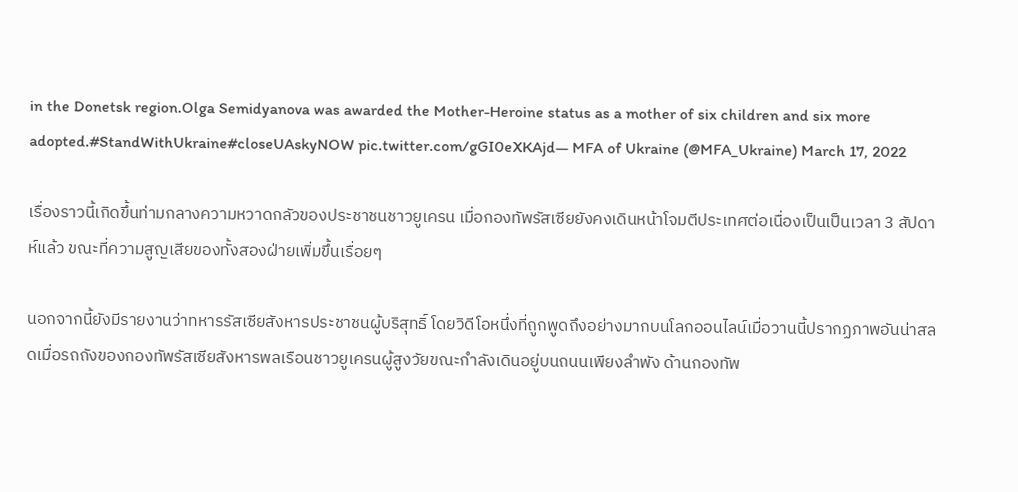in the Donetsk region.Olga Semidyanova was awarded the Mother-Heroine status as a mother of six children and six more adopted.#StandWithUkraine#closeUAskyNOW pic.twitter.com/gGI0eXKAjd— MFA of Ukraine (@MFA_Ukraine) March 17, 2022

เรื่องราวนี้เกิดขึ้นท่ามกลางความหวาดกลัวของประชาชนชาวยูเครน เมื่อกองทัพรัสเซียยังคงเดินหน้าโจมตีประเทศต่อเนื่องเป็นเป็นเวลา 3 สัปดาห์แล้ว ขณะที่ความสูญเสียของทั้งสองฝ่ายเพิ่มขึ้นเรื่อยๆ

นอกจากนี้ยังมีรายงานว่าทหารรัสเซียสังหารประชาชนผู้บริสุทธิ์ โดยวิดีโอหนึ่งที่ถูกพูดถึงอย่างมากบนโลกออนไลน์เมื่อวานนี้ปรากฏภาพอันน่าสลดเมื่อรถถังของกองทัพรัสเซียสังหารพลเรือนชาวยูเครนผู้สูงวัยขณะกำลังเดินอยู่บนถนนเพียงลำพัง ด้านกองทัพ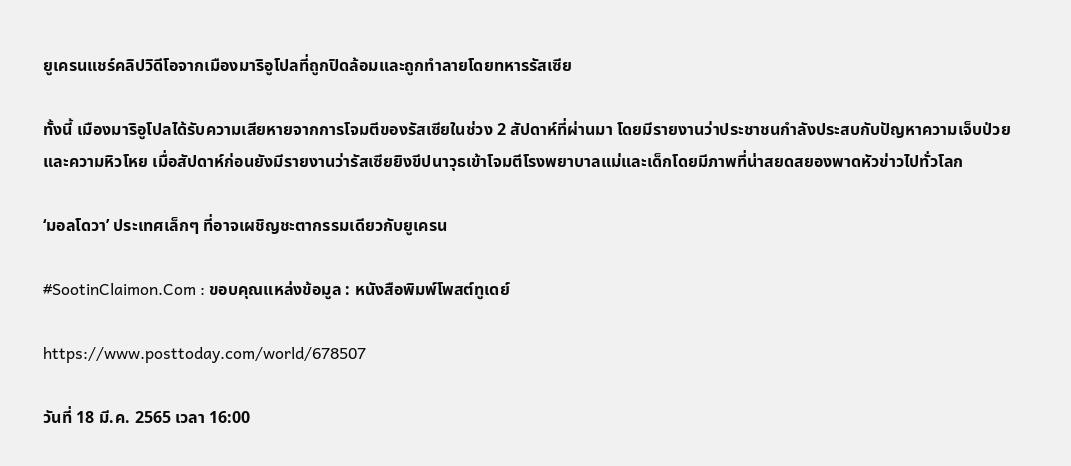ยูเครนแชร์คลิปวิดีโอจากเมืองมาริอูโปลที่ถูกปิดล้อมและถูกทำลายโดยทหารรัสเซีย

ทั้งนี้ เมืองมาริอูโปลได้รับความเสียหายจากการโจมตีของรัสเซียในช่วง 2 สัปดาห์ที่ผ่านมา โดยมีรายงานว่าประชาชนกำลังประสบกับปัญหาความเจ็บป่วยและความหิวโหย เมื่อสัปดาห์ก่อนยังมีรายงานว่ารัสเซียยิงขีปนาวุธเข้าโจมตีโรงพยาบาลแม่และเด็กโดยมีภาพที่น่าสยดสยองพาดหัวข่าวไปทั่วโลก

‘มอลโดวา’ ประเทศเล็กๆ ที่อาจเผชิญชะตากรรมเดียวกับยูเครน

#SootinClaimon.Com : ขอบคุณแหล่งข้อมูล : หนังสือพิมพ์โพสต์ทูเดย์

https://www.posttoday.com/world/678507

วันที่ 18 มี.ค. 2565 เวลา 16:00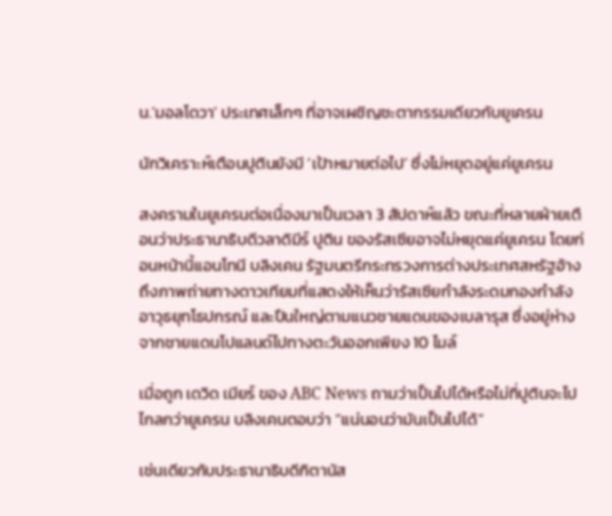น.'มอลโดวา' ประเทศเล็กๆ ที่อาจเผชิญชะตากรรมเดียวกับยูเครน

นักวิเคราะห์เตือนปูตินยังมี ‘เป้าหมายต่อไป’ ซึ่งไม่หยุดอยู่แค่ยูเครน

สงครามในยูเครนต่อเนื่องมาเป็นเวลา 3 สัปดาห์แล้ว ขณะที่หลายฝ่ายเตือนว่าประธานาธิบดีวลาดิมีร์ ปูติน ของรัสเซียอาจไม่หยุดแค่ยูเครน โดยก่อนหน้านี้แอนโทนี บลิงเคน รัฐมนตรีกระทรวงการต่างประเทศสหรัฐอ้างถึงภาพถ่ายทางดาวเทียมที่แสดงให้เห็นว่ารัสเซียกำลังระดมกองกำลัง อาวุธยุทโธปกรณ์ และปืนใหญ่ตามแนวชายแดนของเบลารุส ซึ่งอยู่ห่างจากชายแดนโปแลนด์ไปทางตะวันออกเพียง 10 ไมล์

เมื่อถูก เดวิด เมียร์ ของ ABC News ถามว่าเป็นไปได้หรือไม่ที่ปูตินจะไปไกลกว่ายูเครน บลิงเคนตอบว่า “แน่นอนว่ามันเป็นไปได้”

เช่นเดียวกับประธานาธิบดีกิตานัส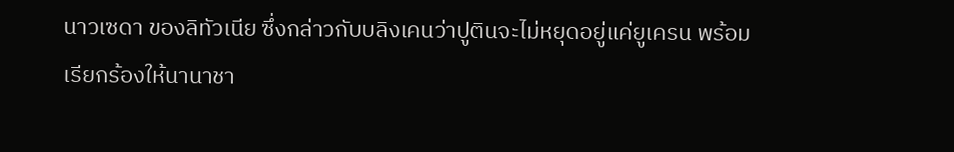นาวเซดา ของลิทัวเนีย ซึ่งกล่าวกับบลิงเคนว่าปูตินจะไม่หยุดอยู่แค่ยูเครน พร้อมเรียกร้องให้นานาชา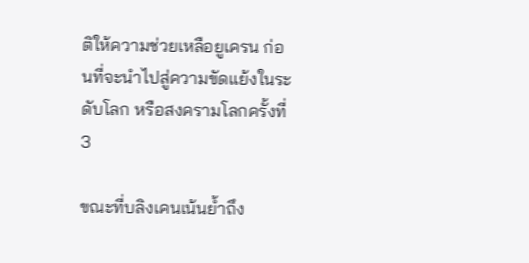ติให้ความช่วยเหลือยูเครน ก่อนที่จะนำไปสู่ความขัดแย้งในระดับโลก หรือสงครามโลกครั้งที่ 3

ขณะที่บลิงเคนเน้นย้ำถึง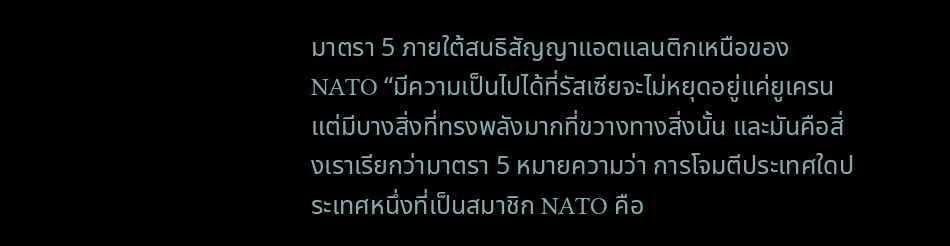มาตรา 5 ภายใต้สนธิสัญญาแอตแลนติกเหนือของ NATO “มีความเป็นไปได้ที่รัสเซียจะไม่หยุดอยู่แค่ยูเครน แต่มีบางสิ่งที่ทรงพลังมากที่ขวางทางสิ่งนั้น และมันคือสิ่งเราเรียกว่ามาตรา 5 หมายความว่า การโจมตีประเทศใดประเทศหนึ่งที่เป็นสมาชิก NATO คือ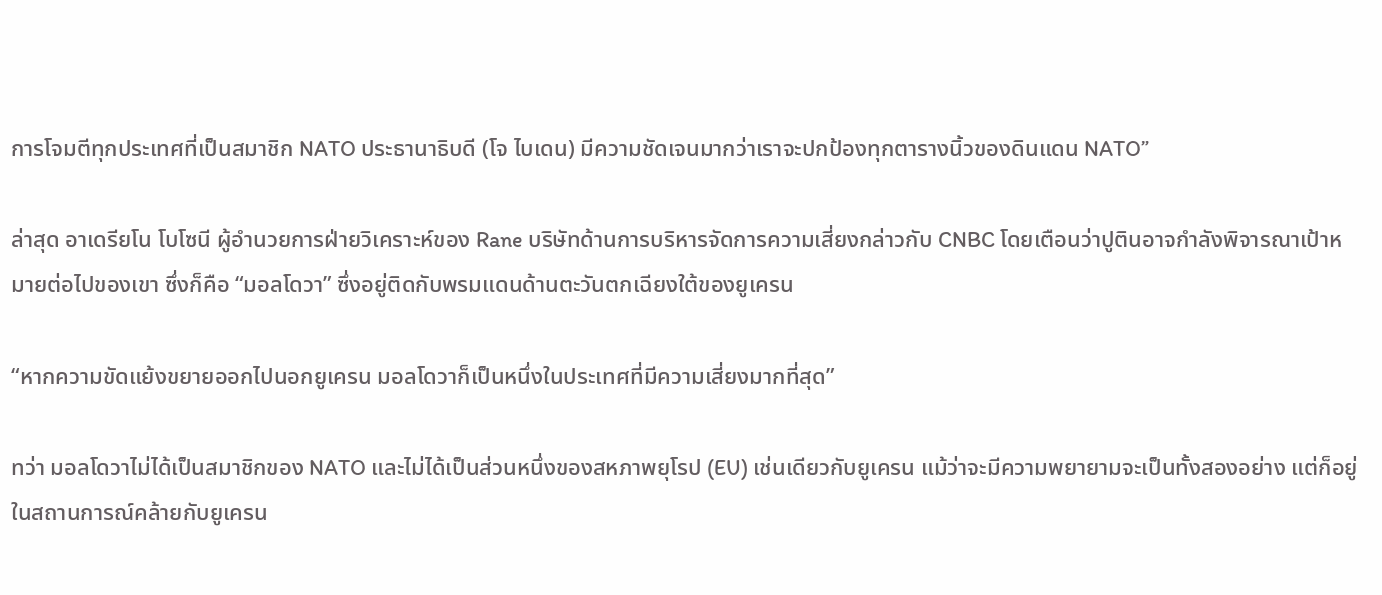การโจมตีทุกประเทศที่เป็นสมาชิก NATO ประธานาธิบดี (โจ ไบเดน) มีความชัดเจนมากว่าเราจะปกป้องทุกตารางนิ้วของดินแดน NATO”

ล่าสุด อาเดรียโน โบโซนี ผู้อำนวยการฝ่ายวิเคราะห์ของ Rane บริษัทด้านการบริหารจัดการความเสี่ยงกล่าวกับ CNBC โดยเตือนว่าปูตินอาจกำลังพิจารณาเป้าหมายต่อไปของเขา ซึ่งก็คือ “มอลโดวา” ซึ่งอยู่ติดกับพรมแดนด้านตะวันตกเฉียงใต้ของยูเครน

“หากความขัดแย้งขยายออกไปนอกยูเครน มอลโดวาก็เป็นหนึ่งในประเทศที่มีความเสี่ยงมากที่สุด”

ทว่า มอลโดวาไม่ได้เป็นสมาชิกของ NATO และไม่ได้เป็นส่วนหนึ่งของสหภาพยุโรป (EU) เช่นเดียวกับยูเครน แม้ว่าจะมีความพยายามจะเป็นทั้งสองอย่าง แต่ก็อยู่ในสถานการณ์คล้ายกับยูเครน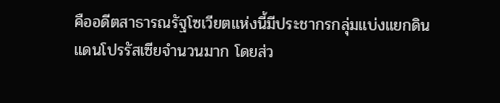คืออดีตสาธารณรัฐโซเวียตแห่งนี้มีประชากรกลุ่มแบ่งแยกดินแดนโปรรัสเซียจำนวนมาก โดยส่ว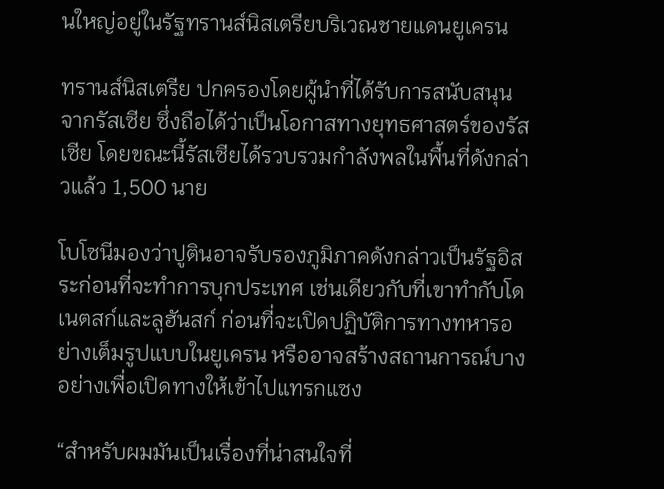นใหญ่อยู่ในรัฐทรานส์นิสเตรียบริเวณชายแดนยูเครน

ทรานส์นิสเตรีย ปกครองโดยผู้นำที่ได้รับการสนับสนุนจากรัสเซีย ซึ่งถือได้ว่าเป็นโอกาสทางยุทธศาสตร์ของรัสเซีย โดยขณะนี้รัสเซียได้รวบรวมกำลังพลในพื้นที่ดังกล่าวแล้ว 1,500 นาย

โบโซนีมองว่าปูตินอาจรับรองภูมิภาคดังกล่าวเป็นรัฐอิสระก่อนที่จะทำการบุกประเทศ เช่นเดียวกับที่เขาทำกับโดเนตสก์และลูฮันสก์ ก่อนที่จะเปิดปฏิบัติการทางทหารอย่างเต็มรูปแบบในยูเครน หรืออาจสร้างสถานการณ์บางอย่างเพื่อเปิดทางให้เข้าไปแทรกแซง

“สำหรับผมมันเป็นเรื่องที่น่าสนใจที่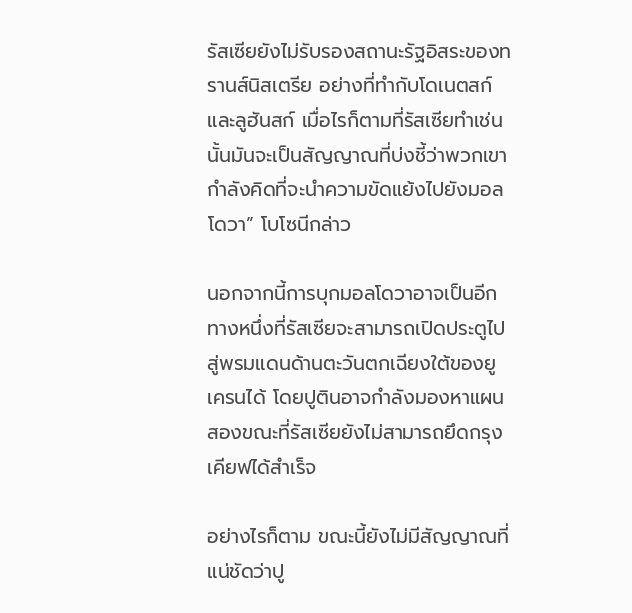รัสเซียยังไม่รับรองสถานะรัฐอิสระของทรานส์นิสเตรีย อย่างที่ทำกับโดเนตสก์และลูฮันสก์ เมื่อไรก็ตามที่รัสเซียทำเช่นนั้นมันจะเป็นสัญญาณที่บ่งชี้ว่าพวกเขากำลังคิดที่จะนำความขัดแย้งไปยังมอลโดวา” โบโซนีกล่าว

นอกจากนี้การบุกมอลโดวาอาจเป็นอีกทางหนึ่งที่รัสเซียจะสามารถเปิดประตูไปสู่พรมแดนด้านตะวันตกเฉียงใต้ของยูเครนได้ โดยปูตินอาจกำลังมองหาแผนสองขณะที่รัสเซียยังไม่สามารถยึดกรุงเคียฟได้สำเร็จ

อย่างไรก็ตาม ขณะนี้ยังไม่มีสัญญาณที่แน่ชัดว่าปู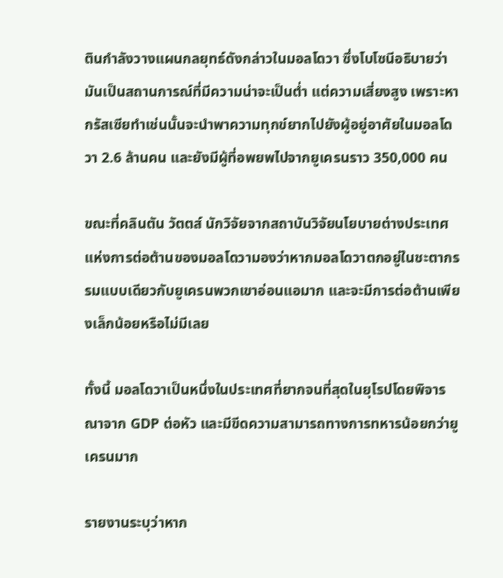ตินกำลังวางแผนกลยุทธ์ดังกล่าวในมอลโดวา ซึ่งโบโซนีอธิบายว่ามันเป็นสถานการณ์ที่มีความน่าจะเป็นต่ำ แต่ความเสี่ยงสูง เพราะหากรัสเซียทำเช่นนั้นจะนำพาความทุกข์ยากไปยังผู้อยู่อาศัยในมอลโดวา 2.6 ล้านคน และยังมีผู้ที่อพยพไปจากยูเครนราว 350,000 คน

ขณะที่คลินตัน วัตตส์ นักวิจัยจากสถาบันวิจัยนโยบายต่างประเทศแห่งการต่อต้านของมอลโดวามองว่าหากมอลโดวาตกอยู่ในชะตากรรมแบบเดียวกับยูเครนพวกเขาอ่อนแอมาก และจะมีการต่อต้านเพียงเล็กน้อยหรือไม่มีเลย

ทั้งนี้ มอลโดวาเป็นหนึ่งในประเทศที่ยากจนที่สุดในยุโรปโดยพิจารณาจาก GDP ต่อหัว และมีขีดความสามารถทางการทหารน้อยกว่ายูเครนมาก

รายงานระบุว่าหาก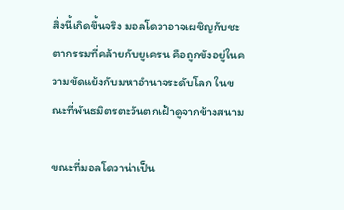สิ่งนี้เกิดขึ้นจริง มอลโดวาอาจเผชิญกับชะตากรรมที่คล้ายกับยูเครน คือถูกขังอยู่ในความขัดแย้งกับมหาอำนาจระดับโลก ในขณะที่พันธมิตรตะวันตกเฝ้าดูจากข้างสนาม

ขณะที่มอลโดวาน่าเป็น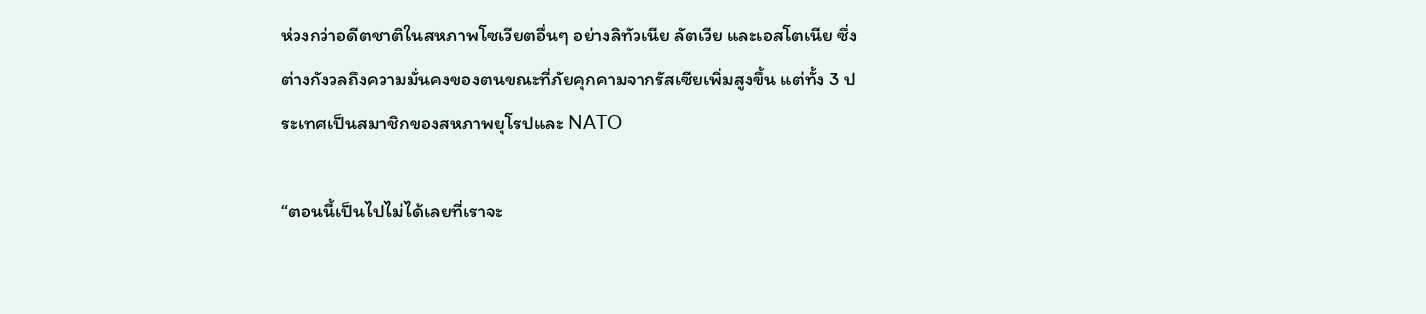ห่วงกว่าอดีตชาติในสหภาพโซเวียตอื่นๆ อย่างลิทัวเนีย ลัตเวีย และเอสโตเนีย ซึ่งต่างกังวลถึงความมั่นคงของตนขณะที่ภัยคุกคามจากรัสเซียเพิ่มสูงขึ้น แต่ทั้ง 3 ประเทศเป็นสมาชิกของสหภาพยุโรปและ NATO

“ตอนนี้เป็นไปไม่ได้เลยที่เราจะ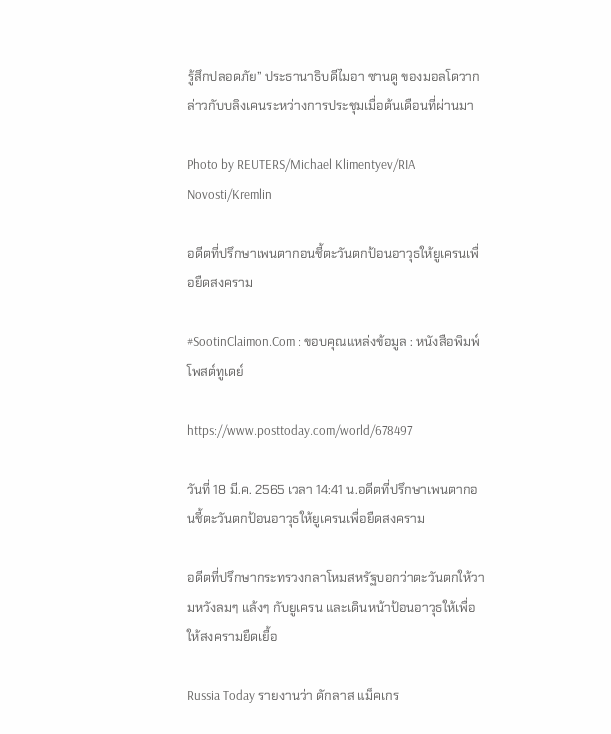รู้สึกปลอดภัย” ประธานาธิบดีไมอา ซานดู ของมอลโดวากล่าวกับบลิงเคนระหว่างการประชุมเมื่อต้นเดือนที่ผ่านมา

Photo by REUTERS/Michael Klimentyev/RIA Novosti/Kremlin

อดีตที่ปรึกษาเพนตากอนชี้ตะวันตกป้อนอาวุธให้ยูเครนเพื่อยืดสงคราม

#SootinClaimon.Com : ขอบคุณแหล่งข้อมูล : หนังสือพิมพ์โพสต์ทูเดย์

https://www.posttoday.com/world/678497

วันที่ 18 มี.ค. 2565 เวลา 14:41 น.อดีตที่ปรึกษาเพนตากอนชี้ตะวันตกป้อนอาวุธให้ยูเครนเพื่อยืดสงคราม

อดีตที่ปรึกษากระทรวงกลาโหมสหรัฐบอกว่าตะวันตกให้วามหวังลมๆ แล้งๆ กับยูเครน และเดินหน้าป้อนอาวุธให้เพื่อให้สงครามยืดเยื้อ

Russia Today รายงานว่า ดักลาส แม็คเกร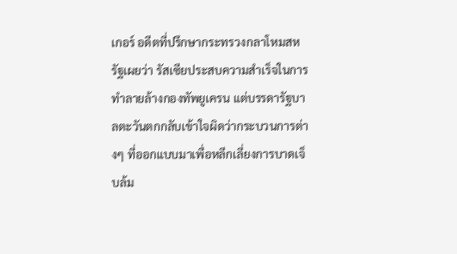เกอร์ อดีตที่ปรึกษากระทรวงกลาโหมสหรัฐเผยว่า รัสเซียประสบความสำเร็จในการทำลายล้างกองทัพยูเครน แต่บรรดารัฐบาลตะวันตกกลับเข้าใจผิดว่ากระบวนการต่างๆ ที่ออกแบบมาเพื่อหลีกเลี่ยงการบาดเจ็บล้ม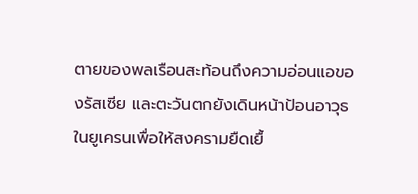ตายของพลเรือนสะท้อนถึงความอ่อนแอของรัสเซีย และตะวันตกยังเดินหน้าป้อนอาวุธในยูเครนเพื่อให้สงครามยืดเยื้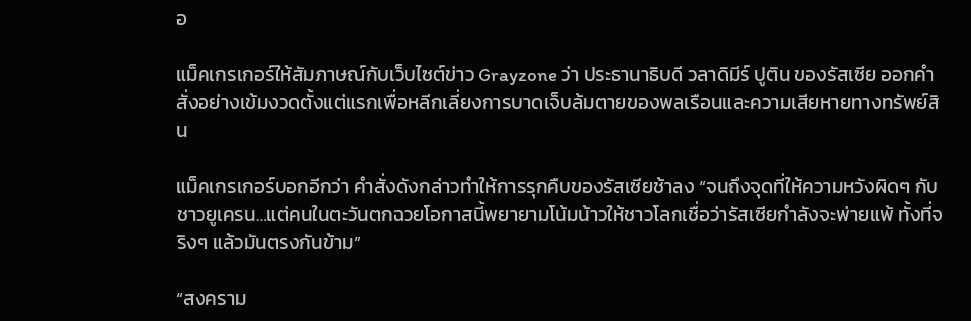อ

แม็คเกรเกอร์ให้สัมภาษณ์กับเว็บไซต์ข่าว Grayzone ว่า ประธานาธิบดี วลาดิมีร์ ปูติน ของรัสเซีย ออกคำสั่งอย่างเข้มงวดตั้งแต่แรกเพื่อหลีกเลี่ยงการบาดเจ็บล้มตายของพลเรือนและความเสียหายทางทรัพย์สิน

แม็คเกรเกอร์บอกอีกว่า คำสั่งดังกล่าวทำให้การรุกคืบของรัสเซียช้าลง “จนถึงจุดที่ให้ความหวังผิดๆ กับชาวยูเครน…แต่คนในตะวันตกฉวยโอกาสนี้พยายามโน้มน้าวให้ชาวโลกเชื่อว่ารัสเซียกำลังจะพ่ายแพ้ ทั้งที่จริงๆ แล้วมันตรงกันข้าม”

“สงคราม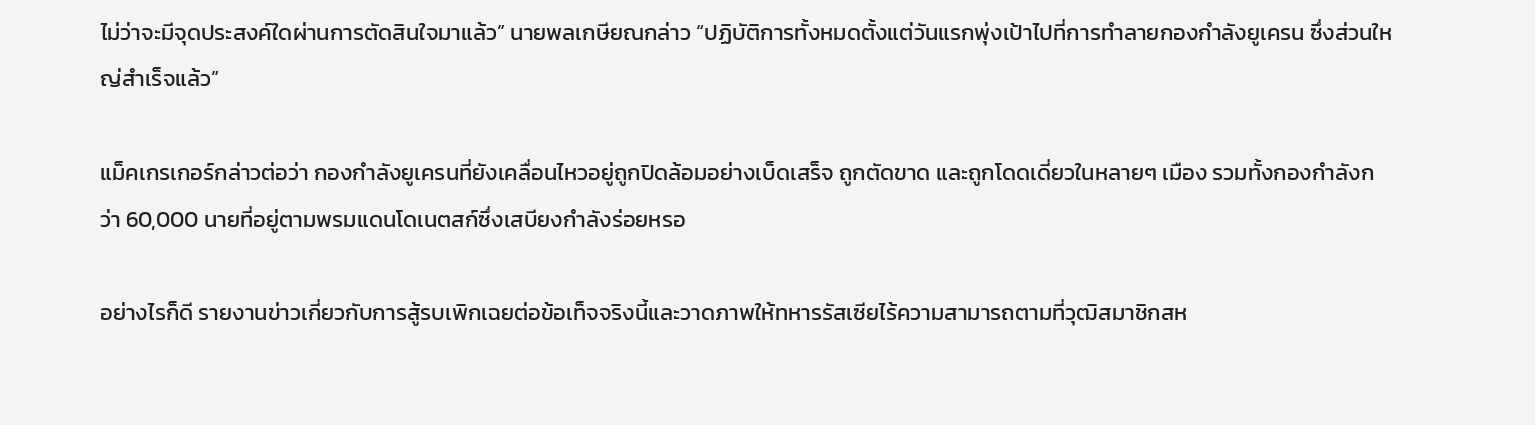ไม่ว่าจะมีจุดประสงค์ใดผ่านการตัดสินใจมาแล้ว” นายพลเกษียณกล่าว “ปฏิบัติการทั้งหมดตั้งแต่วันแรกพุ่งเป้าไปที่การทำลายกองกำลังยูเครน ซึ่งส่วนใหญ่สำเร็จแล้ว”

แม็คเกรเกอร์กล่าวต่อว่า กองกำลังยูเครนที่ยังเคลื่อนไหวอยู่ถูกปิดล้อมอย่างเบ็ดเสร็จ ถูกตัดขาด และถูกโดดเดี่ยวในหลายๆ เมือง รวมทั้งกองกำลังกว่า 60,000 นายที่อยู่ตามพรมแดนโดเนตสก์ซึ่งเสบียงกำลังร่อยหรอ

อย่างไรก็ดี รายงานข่าวเกี่ยวกับการสู้รบเพิกเฉยต่อข้อเท็จจริงนี้และวาดภาพให้ทหารรัสเซียไร้ความสามารถตามที่วุฒิสมาชิกสห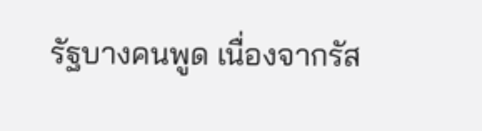รัฐบางคนพูด เนื่องจากรัส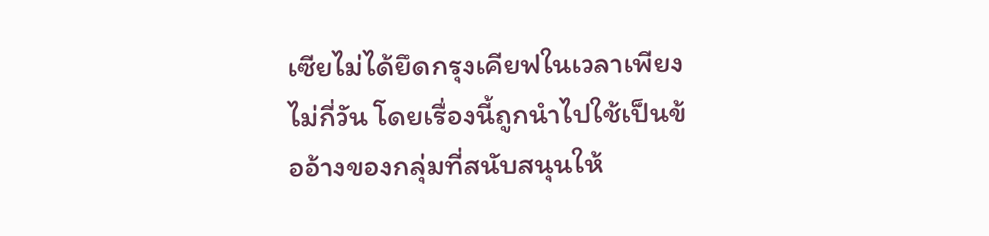เซียไม่ได้ยึดกรุงเคียฟในเวลาเพียงไม่กี่วัน โดยเรื่องนี้ถูกนำไปใช้เป็นข้ออ้างของกลุ่มที่สนับสนุนให้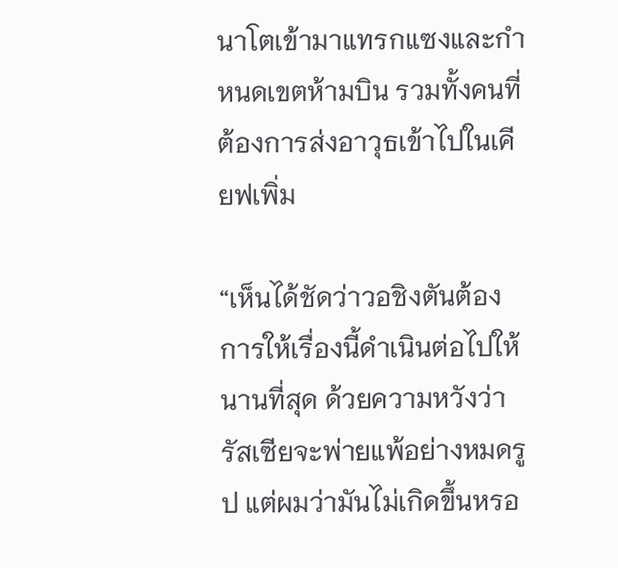นาโตเข้ามาแทรกแซงและกำหนดเขตห้ามบิน รวมทั้งคนที่ต้องการส่งอาวุธเข้าไปในเคียฟเพิ่ม

“เห็นได้ชัดว่าวอชิงตันต้องการให้เรื่องนี้ดำเนินต่อไปให้นานที่สุด ด้วยความหวังว่ารัสเซียจะพ่ายแพ้อย่างหมดรูป แต่ผมว่ามันไม่เกิดขึ้นหรอ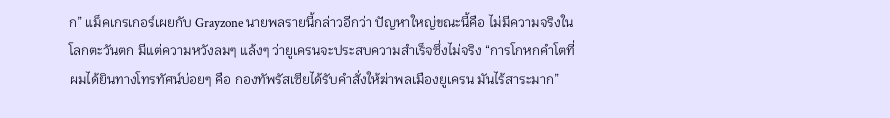ก” แม็คเกรเกอร์เผยกับ Grayzone นายพลรายนี้กล่าวอีกว่า ปัญหาใหญ่ขณะนี้คือ ไม่มีความจริงในโลกตะวันตก มีแต่ความหวังลมๆ แล้งๆ ว่ายูเครนจะประสบความสำเร็จซึ่งไม่จริง “การโกหกคำโตที่ผมได้ยินทางโทรทัศน์บ่อยๆ คือ กองทัพรัสเซียได้รับคำสั่งให้ฆ่าพลเมืองยูเครน มันไร้สาระมาก”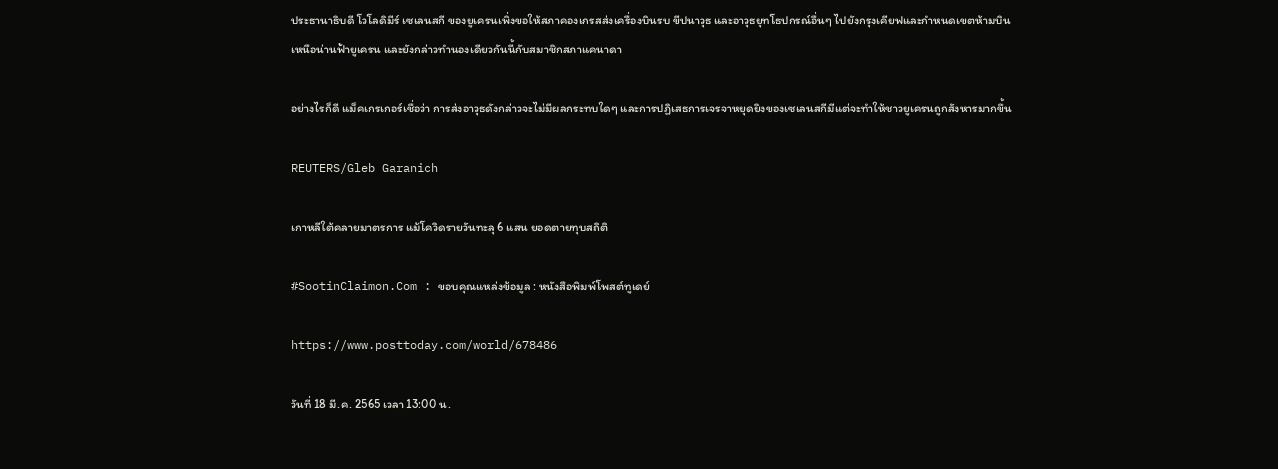ประธานาธิบดี โวโลดิมีร์ เซเลนสกี ของยูเครนเพิ่งขอให้สภาคองเกรสส่งเครื่องบินรบ ขีปนาวุธ และอาวุธยุทโธปกรณ์อื่นๆ ไปยังกรุงเคียฟและกำหนดเขตห้ามบินเหนือน่านฟ้ายูเครน และยังกล่าวทำนองเดียวกันนี้กับสมาชิกสภาแคนาดา

อย่างไรก็ดี แม็คเกรเกอร์เชื่อว่า การส่งอาวุธดังกล่าวจะไม่มีผลกระทบใดๆ และการปฏิเสธการเจรจาหยุดยิงของเซเลนสกีมีแต่จะทำให้ชาวยูเครนถูกสังหารมากขึ้น

REUTERS/Gleb Garanich

เกาหลีใต้คลายมาตรการ แม้โควิดรายวันทะลุ 6 แสน ยอดตายทุบสถิติ

#SootinClaimon.Com : ขอบคุณแหล่งข้อมูล : หนังสือพิมพ์โพสต์ทูเดย์

https://www.posttoday.com/world/678486

วันที่ 18 มี.ค. 2565 เวลา 13:00 น.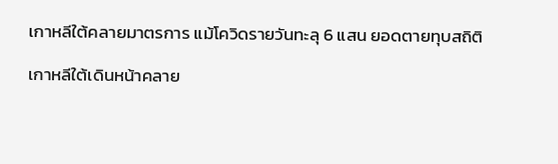เกาหลีใต้คลายมาตรการ แม้โควิดรายวันทะลุ 6 แสน ยอดตายทุบสถิติ

เกาหลีใต้เดินหน้าคลาย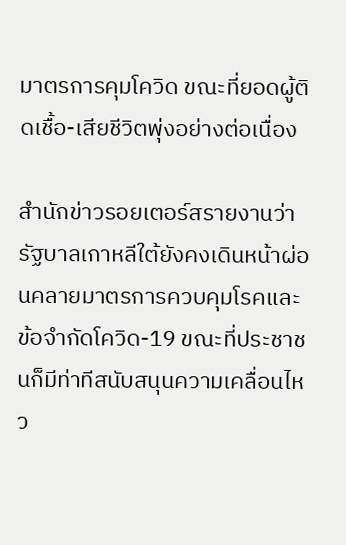มาตรการคุมโควิด ขณะที่ยอดผู้ติดเชื้อ-เสียชีวิตพุ่งอย่างต่อเนื่อง

สำนักข่าวรอยเตอร์สรายงานว่ารัฐบาลเกาหลีใต้ยังคงเดินหน้าผ่อนคลายมาตรการควบคุมโรคและข้อจำกัดโควิด-19 ขณะที่ประชาชนก็มีท่าทีสนับสนุนความเคลื่อนไหว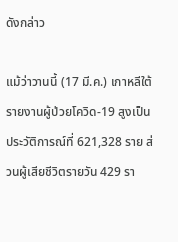ดังกล่าว

แม้ว่าวานนี้ (17 มี.ค.) เกาหลีใต้รายงานผู้ป่วยโควิด-19 สูงเป็นประวัติการณ์ที่ 621,328 ราย ส่วนผู้เสียชีวิตรายวัน 429 รา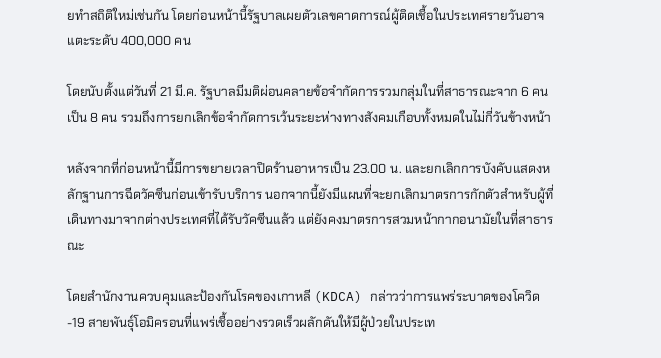ยทำสถิติใหม่เช่นกัน โดยก่อนหน้านี้รัฐบาลเผยตัวเลขคาดการณ์ผู้ติดเชื้อในประเทศรายวันอาจแตะระดับ 400,000 คน

โดยนับตั้งแต่วันที่ 21 มี.ค. รัฐบาลมีมติผ่อนคลายข้อจำกัดการรวมกลุ่มในที่สาธารณะจาก 6 คนเป็น 8 คน รวมถึงการยกเลิกข้อจำกัดการเว้นระยะห่างทางสังคมเกือบทั้งหมดในไม่กี่วันข้างหน้า

หลังจากที่ก่อนหน้านี้มีการขยายเวลาปิดร้านอาหารเป็น 23.00 น. และยกเลิกการบังคับแสดงหลักฐานการฉีดวัคซีนก่อนเข้ารับบริการ นอกจากนี้ยังมีแผนที่จะยกเลิกมาตรการกักตัวสำหรับผู้ที่เดินทางมาจากต่างประเทศที่ได้รับวัคซีนแล้ว แต่ยังคงมาตรการสวมหน้ากากอนามัยในที่สาธารณะ

โดยสำนักงานควบคุมและป้องกันโรคของเกาหลี (KDCA) กล่าวว่าการแพร่ระบาดของโควิด-19 สายพันธุ์โอมิครอนที่แพร่เชื้ออย่างรวดเร็วผลักดันให้มีผู้ป่วยในประเท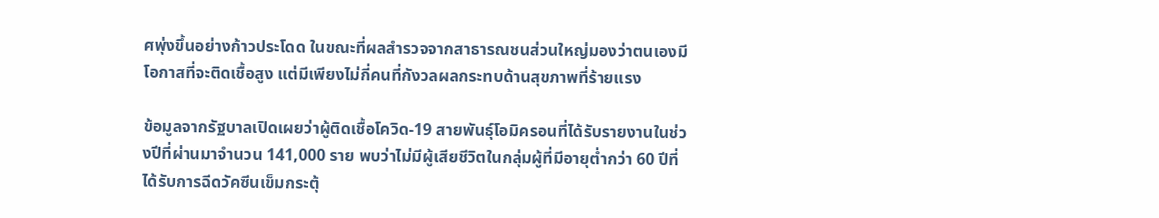ศพุ่งขึ้นอย่างก้าวประโดด ในขณะที่ผลสำรวจจากสาธารณชนส่วนใหญ่มองว่าตนเองมีโอกาสที่จะติดเชื้อสูง แต่มีเพียงไม่กี่คนที่กังวลผลกระทบด้านสุขภาพที่ร้ายแรง

ข้อมูลจากรัฐบาลเปิดเผยว่าผู้ติดเชื้อโควิด-19 สายพันธุ์โอมิครอนที่ได้รับรายงานในช่วงปีที่ผ่านมาจำนวน 141,000 ราย พบว่าไม่มีผู้เสียชีวิตในกลุ่มผู้ที่มีอายุต่ำกว่า 60 ปีที่ได้รับการฉีดวัคซีนเข็มกระตุ้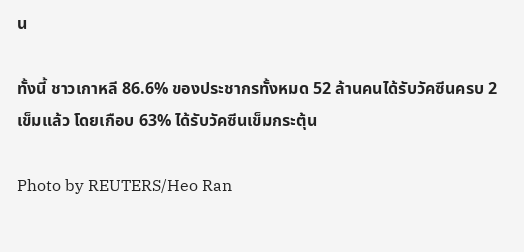น

ทั้งนี้ ชาวเกาหลี 86.6% ของประชากรทั้งหมด 52 ล้านคนได้รับวัคซีนครบ 2 เข็มแล้ว โดยเกือบ 63% ได้รับวัคซีนเข็มกระตุ้น

Photo by REUTERS/Heo Ran